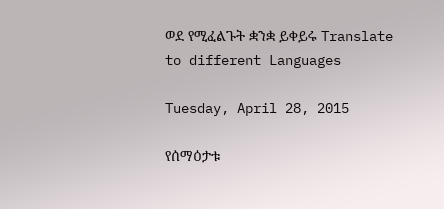ወደ የሚፈልጉት ቋንቋ ይቀይሩ Translate to different Languages

Tuesday, April 28, 2015

የሰማዕታቱ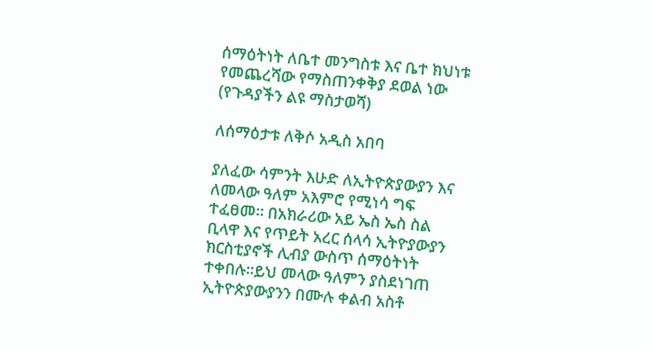ሰማዕትነት ለቤተ መንግስቱ እና ቤተ ክህነቱ የመጨረሻው የማስጠንቀቅያ ደወል ነው (የጉዳያችን ልዩ ማስታወሻ)

ለሰማዕታቱ ለቅሶ አዲስ አበባ

ያለፈው ሳምንት እሁድ ለኢትዮጵያውያን እና ለመላው ዓለም አእምሮ የሚነሳ ግፍ ተፈፀመ። በአክራሪው አይ ኤስ ኤስ ስል ቢላዋ እና የጥይት አረር ሰላሳ ኢትዮያውያን ክርስቲያኖች ሊብያ ውስጥ ሰማዕትነት ተቀበሉ።ይህ መላው ዓለምን ያስደነገጠ ኢትዮጵያውያንን በሙሉ ቀልብ አስቶ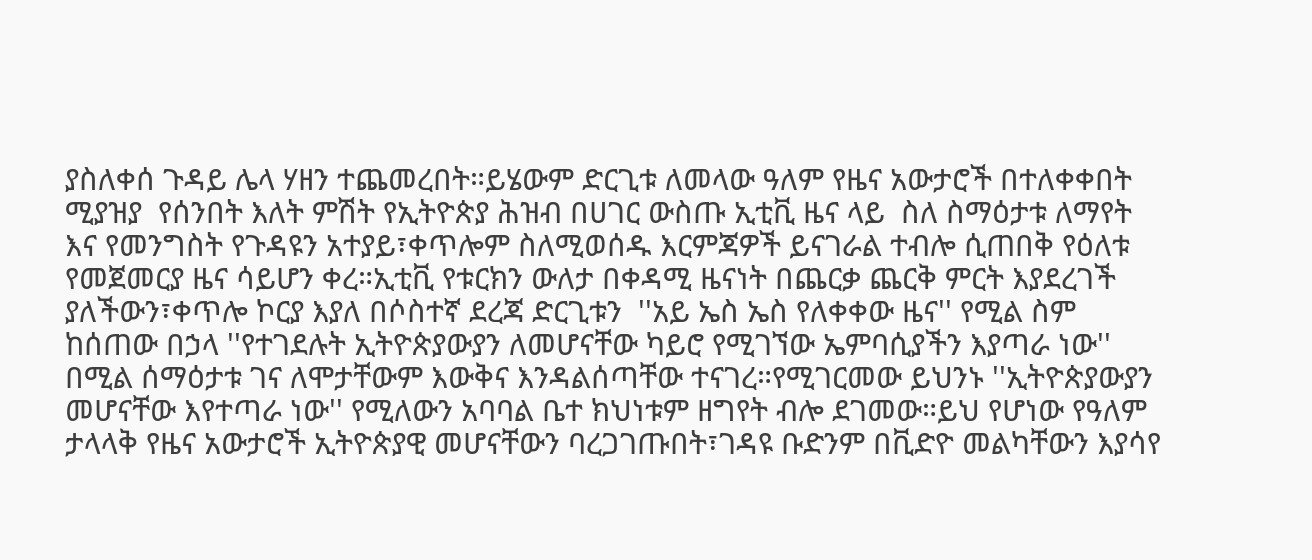ያስለቀሰ ጉዳይ ሌላ ሃዘን ተጨመረበት።ይሄውም ድርጊቱ ለመላው ዓለም የዜና አውታሮች በተለቀቀበት ሚያዝያ  የሰንበት እለት ምሽት የኢትዮጵያ ሕዝብ በሀገር ውስጡ ኢቲቪ ዜና ላይ  ስለ ስማዕታቱ ለማየት እና የመንግስት የጉዳዩን አተያይ፣ቀጥሎም ስለሚወሰዱ እርምጃዎች ይናገራል ተብሎ ሲጠበቅ የዕለቱ የመጀመርያ ዜና ሳይሆን ቀረ።ኢቲቪ የቱርክን ውለታ በቀዳሚ ዜናነት በጨርቃ ጨርቅ ምርት እያደረገች ያለችውን፣ቀጥሎ ኮርያ እያለ በሶስተኛ ደረጃ ድርጊቱን  ''አይ ኤስ ኤስ የለቀቀው ዜና'' የሚል ስም ከሰጠው በኃላ ''የተገደሉት ኢትዮጵያውያን ለመሆናቸው ካይሮ የሚገኘው ኤምባሲያችን እያጣራ ነው'' በሚል ሰማዕታቱ ገና ለሞታቸውም እውቅና እንዳልሰጣቸው ተናገረ።የሚገርመው ይህንኑ ''ኢትዮጵያውያን መሆናቸው እየተጣራ ነው'' የሚለውን አባባል ቤተ ክህነቱም ዘግየት ብሎ ደገመው።ይህ የሆነው የዓለም ታላላቅ የዜና አውታሮች ኢትዮጵያዊ መሆናቸውን ባረጋገጡበት፣ገዳዩ ቡድንም በቪድዮ መልካቸውን እያሳየ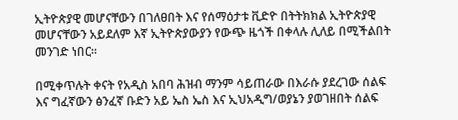ኢትዮጵያዊ መሆናቸውን በገለፀበት እና የሰማዕታቱ ቪድዮ በትትክክል ኢትዮጵያዊ መሆናቸውን አይደለም እኛ ኢትዮጵያውያን የውጭ ዜጎች በቀላሉ ሊለይ በሚችልበት መንገድ ነበር።

በሚቀጥሉት ቀናት የአዲስ አበባ ሕዝብ ማንም ሳይጠራው በእራሱ ያደረገው ሰልፍ እና ግፈኛውን ፅንፈኛ ቡድን አይ ኤስ ኤስ እና ኢህአዲግ/ወያኔን ያወገዘበት ሰልፍ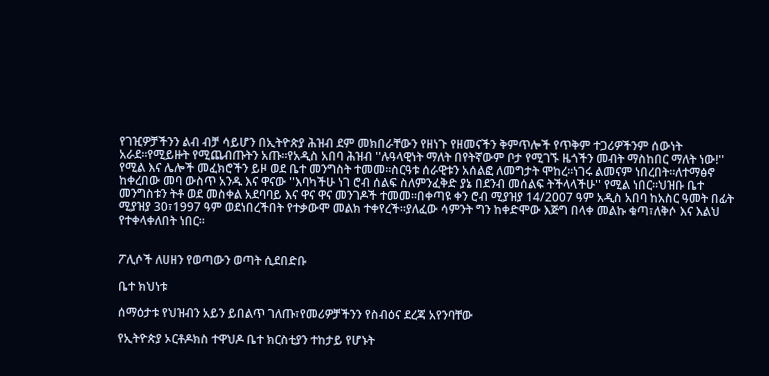የገዢዎቻችንን ልብ ብቻ ሳይሆን በኢትዮጵያ ሕዝብ ደም መክበራቸውን የዘነጉ የዘመናችን ቅምጥሎች የጥቅም ተጋሪዎችንም ሰውነት አራደ።የሚይዙት የሚጨብጡትን አጡ።የአዲስ አበባ ሕዝብ ''ሉዓላዊነት ማለት በየትኛውም ቦታ የሚገኙ ዜጎችን መብት ማስከበር ማለት ነው!'' የሚል እና ሌሎች መፈክሮችን ይዞ ወደ ቤተ መንግስት ተመመ።ስርዓቱ ሰራዊቱን አሰልፎ ለመግታት ሞከረ።ነገሩ ልመናም ነበረበት።ለተማፅኖ ከቀረበው መባ ውስጥ አንዱ እና ዋናው ''እባካችሁ ነገ ሮብ ሰልፍ ስለምንፈቅድ ያኔ በደንብ መሰልፍ ትችላላችሁ'' የሚል ነበር።ህዝቡ ቤተ መንግስቱን ትቶ ወደ መስቀል አደባባይ እና ዋና ዋና መንገዶች ተመመ።በቀጣዩ ቀን ሮብ ሚያዝያ 14/2007 ዓም አዲስ አበባ ከአስር ዓመት በፊት ሚያዝያ 30፣1997 ዓም ወደነበረችበት የተቃውሞ መልክ ተቀየረች።ያለፈው ሳምንት ግን ከቀድሞው እጅግ በላቀ መልኩ ቁጣ፣ለቅሶ እና እልህ የተቀላቀለበት ነበር።


ፖሊሶች ለሀዘን የወጣውን ወጣት ሲደበድቡ

ቤተ ክህነቱ

ሰማዕታቱ የህዝብን አይን ይበልጥ ገለጡ፣የመሪዎቻችንን የስብዕና ደረጃ አየንባቸው

የኢትዮጵያ ኦርቶዶክስ ተዋህዶ ቤተ ክርስቲያን ተከታይ የሆኑት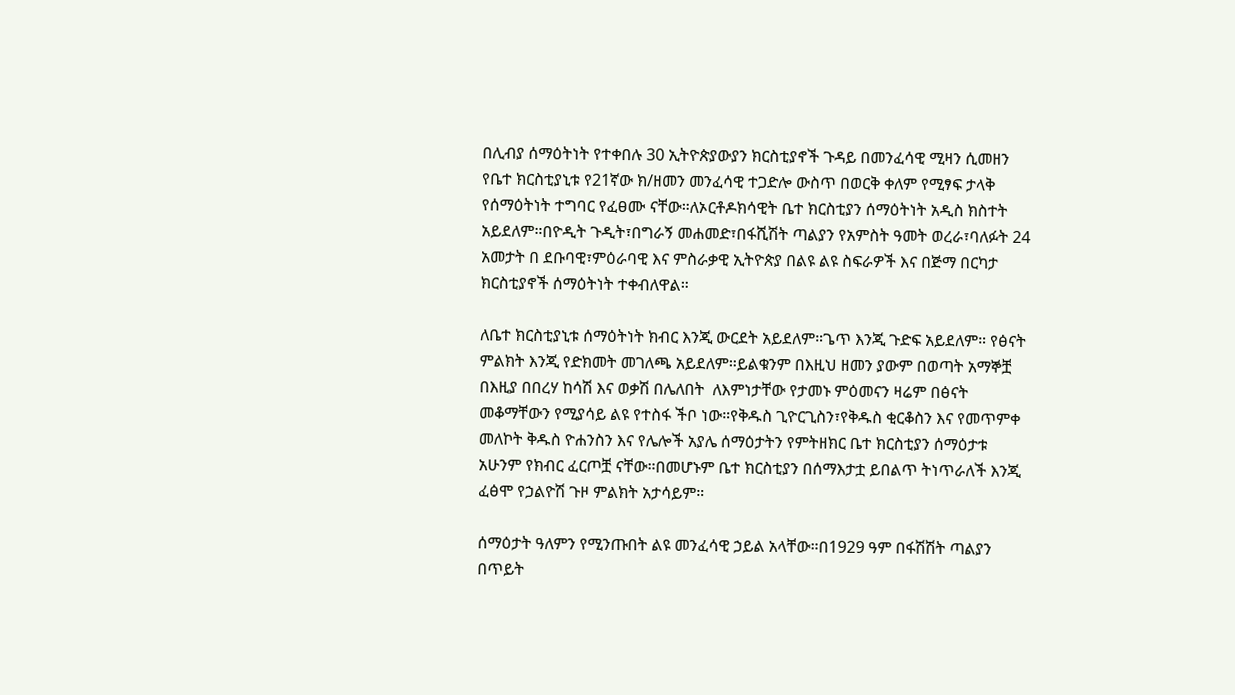በሊብያ ሰማዕትነት የተቀበሉ 30 ኢትዮጵያውያን ክርስቲያኖች ጉዳይ በመንፈሳዊ ሚዛን ሲመዘን የቤተ ክርስቲያኒቱ የ21ኛው ክ/ዘመን መንፈሳዊ ተጋድሎ ውስጥ በወርቅ ቀለም የሚፃፍ ታላቅ የሰማዕትነት ተግባር የፈፀሙ ናቸው።ለኦርቶዶክሳዊት ቤተ ክርስቲያን ሰማዕትነት አዲስ ክስተት አይደለም።በዮዲት ጉዲት፣በግራኝ መሐመድ፣በፋሺሽት ጣልያን የአምስት ዓመት ወረራ፣ባለፉት 24 አመታት በ ደቡባዊ፣ምዕራባዊ እና ምስራቃዊ ኢትዮጵያ በልዩ ልዩ ስፍራዎች እና በጅማ በርካታ ክርስቲያኖች ሰማዕትነት ተቀብለዋል።

ለቤተ ክርስቲያኒቱ ሰማዕትነት ክብር እንጂ ውርደት አይደለም።ጌጥ እንጂ ጉድፍ አይደለም። የፅናት ምልክት እንጂ የድክመት መገለጫ አይደለም።ይልቁንም በእዚህ ዘመን ያውም በወጣት አማኞቿ በእዚያ በበረሃ ከሳሽ እና ወቃሽ በሌለበት  ለእምነታቸው የታመኑ ምዕመናን ዛሬም በፅናት መቆማቸውን የሚያሳይ ልዩ የተስፋ ችቦ ነው።የቅዱስ ጊዮርጊስን፣የቅዱስ ቂርቆስን እና የመጥምቀ መለኮት ቅዱስ ዮሐንስን እና የሌሎች አያሌ ሰማዕታትን የምትዘክር ቤተ ክርስቲያን ሰማዕታቱ  አሁንም የክብር ፈርጦቿ ናቸው።በመሆኑም ቤተ ክርስቲያን በሰማእታቷ ይበልጥ ትነጥራለች እንጂ ፈፅሞ የኃልዮሽ ጉዞ ምልክት አታሳይም።

ሰማዕታት ዓለምን የሚንጡበት ልዩ መንፈሳዊ ኃይል አላቸው።በ1929 ዓም በፋሽሽት ጣልያን በጥይት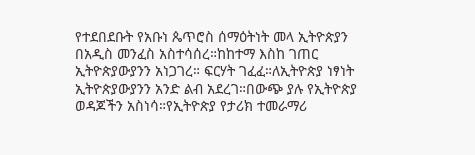የተደበደቡት የአቡነ ጴጥሮስ ሰማዕትነት መላ ኢትዮጵያን በአዲስ መንፈስ አስተሳሰረ።ከከተማ እስከ ገጠር ኢትዮጵያውያንን አነጋገረ። ፍርሃት ገፈፈ።ለኢትዮጵያ ነፃነት ኢትዮጵያውያንን አንድ ልብ አደረገ።በውጭ ያሉ የኢትዮጵያ ወዳጆችን አስነሳ።የኢትዮጵያ የታሪክ ተመራማሪ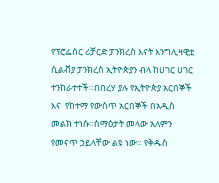የፕሮፌሰር ሪቻርድ ፓንክረስ እናት እንግሊዛዊቷ  ሲልቭያ ፓንክረስ ኢትዮጵያን ብላ ከሀገር ሀገር ተንከራተተች።በበረሃ ያሉ የኢትዮጵያ አርበኞች እና  የከተማ የውስጥ አርበኞች በአዲስ መልክ ተነሱ።ስማዕታት መላው አለምን የመናጥ ኃይላቸው ልዩ ነው። የቅዱስ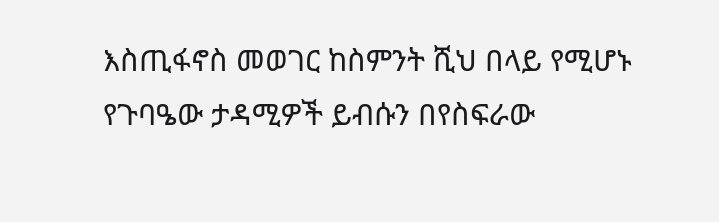እስጢፋኖስ መወገር ከስምንት ሺህ በላይ የሚሆኑ የጉባዔው ታዳሚዎች ይብሱን በየስፍራው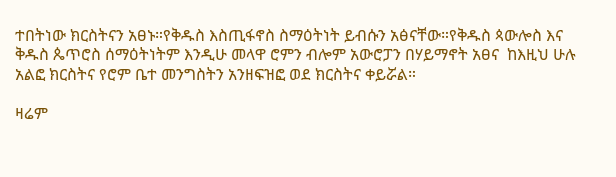ተበትነው ክርስትናን አፀኑ።የቅዱስ እስጢፋኖስ ስማዕትነት ይብሱን አፅናቸው።የቅዱስ ጳውሎስ እና ቅዱስ ጴጥሮስ ሰማዕትነትም እንዲሁ መላዋ ሮምን ብሎም አውሮፓን በሃይማኖት አፀና  ከእዚህ ሁሉ አልፎ ክርስትና የሮም ቤተ መንግስትን አንዘፍዝፎ ወደ ክርስትና ቀይሯል።

ዛሬም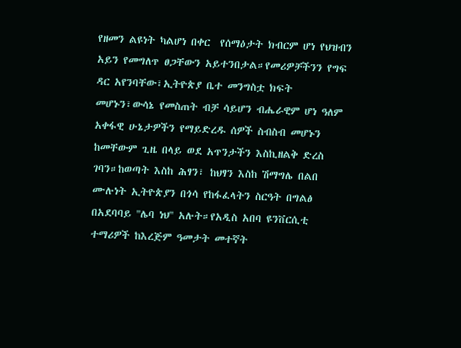የዘመን ልዩነት ካልሆነ በቀር  የሰማዕታት ክብርም ሆነ የህዝብን አይን የመግለጥ ፀጋቸውን አይተንበታል።የመሪዎቻችንን የግፍ ዳር አየንባቸው፣ኢትዮጵያ ቤተ መንግስቷ ክፍት መሆኑን፣ውሳኔ የመስጠት ብቻ ሳይሆን ብሔራዊም ሆነ ዓለም አቀፋዊ ሁኔታዎችን የማይድረዱ ሰዎች ስብስብ መሆኑን ከመቸውም ጊዜ በላይ ወደ አጥንታችን እስኪዘልቅ ድረስ ገባን።ከወጣት እስከ ሕፃን፣ ከህፃን እስከ ሽማግሌ በልበ ሙሉነት ኢትዮጵያን በጎሳ የከፋፈላትን ስርዓት በግልፅ በአደባባይ ''ሌባ ነህ'' አሉት።የአዲስ አበባ ዩንቨርሲቲ ተማሪዎች ከእረጅም ዓመታት መተኛት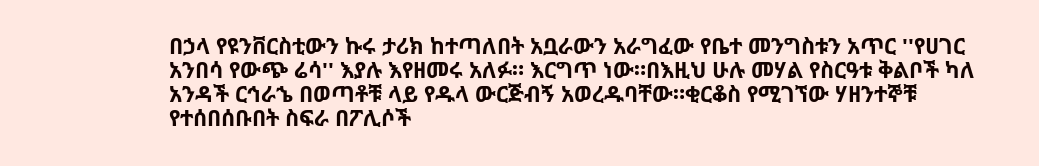በኃላ የዩንቨርስቲውን ኩሩ ታሪክ ከተጣለበት አቧራውን አራግፈው የቤተ መንግስቱን አጥር ''የሀገር አንበሳ የውጭ ሬሳ'' እያሉ እየዘመሩ አለፉ። እርግጥ ነው።በእዚህ ሁሉ መሃል የስርዓቱ ቅልቦች ካለ አንዳች ርኅራኄ በወጣቶቹ ላይ የዱላ ውርጅብኝ አወረዱባቸው።ቂርቆስ የሚገኘው ሃዘንተኞቹ የተሰበሰቡበት ስፍራ በፖሊሶች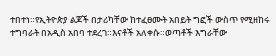ተበተነ።የኢትዮጵያ ልጆች በታሪካቸው ከተፈፀሙት አበይት ግፎች ውስጥ የሚዘከሩ ተግባራት በአዲስ አበባ ተደረገ።እናቶች አለቀሱ።ወጣቶች እግራቸው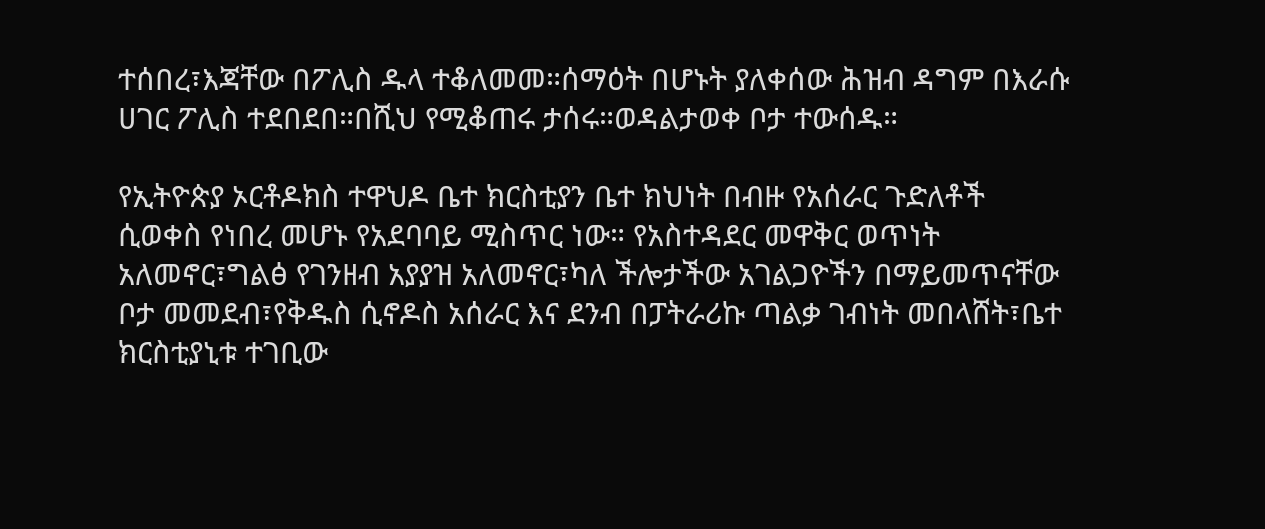ተሰበረ፣እጃቸው በፖሊስ ዱላ ተቆለመመ።ሰማዕት በሆኑት ያለቀሰው ሕዝብ ዳግም በእራሱ ሀገር ፖሊስ ተደበደበ።በሺህ የሚቆጠሩ ታሰሩ።ወዳልታወቀ ቦታ ተውሰዱ።

የኢትዮጵያ ኦርቶዶክስ ተዋህዶ ቤተ ክርስቲያን ቤተ ክህነት በብዙ የአሰራር ጉድለቶች ሲወቀስ የነበረ መሆኑ የአደባባይ ሚስጥር ነው። የአስተዳደር መዋቅር ወጥነት አለመኖር፣ግልፅ የገንዘብ አያያዝ አለመኖር፣ካለ ችሎታችው አገልጋዮችን በማይመጥናቸው ቦታ መመደብ፣የቅዱስ ሲኖዶስ አሰራር እና ደንብ በፓትራሪኩ ጣልቃ ገብነት መበላሸት፣ቤተ ክርስቲያኒቱ ተገቢው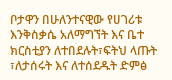ቦታዋን በሁለንተናዊው የሀገሪቱ እንቅስቃሴ አለማግኘት እና ቤተ ክርስቲያን ለተበደሉት፣ፍትህ ላጡት ፣ለታሰሩት እና ለተሰደዱት ድምፅ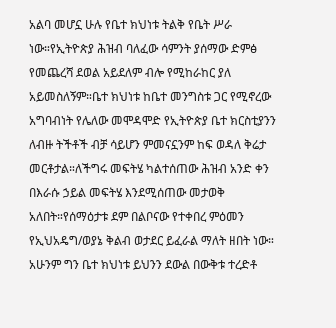አልባ መሆኗ ሁሉ የቤተ ክህነቱ ትልቅ የቤት ሥራ ነው።የኢትዮጵያ ሕዝብ ባለፈው ሳምንት ያሰማው ድምፅ የመጨረሻ ደወል አይደለም ብሎ የሚከራከር ያለ አይመስለኝም።ቤተ ክህነቱ ከቤተ መንግስቱ ጋር የሚኖረው አግባብነት የሌለው መሞዳሞድ የኢትዮጵያ ቤተ ክርስቲያንን ለብዙ ትችቶች ብቻ ሳይሆን ምመናኗንም ከፍ ወዳለ ቅሬታ መርቶታል።ለችግሩ መፍትሄ ካልተሰጠው ሕዝብ አንድ ቀን በእራሱ ኃይል መፍትሄ እንደሚሰጠው መታወቅ አለበት።የሰማዕታቱ ደም በልቦናው የተቀበረ ምዕመን የኢህአዴግ/ወያኔ ቅልብ ወታደር ይፈራል ማለት ዘበት ነው። አሁንም ግን ቤተ ክህነቱ ይህንን ደውል በውቅቱ ተረድቶ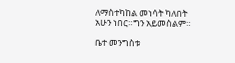ለማስተካከል መነሳት ካለበት አሁን ነበር።ግን አይመስልም።

ቤተ መንግስቱ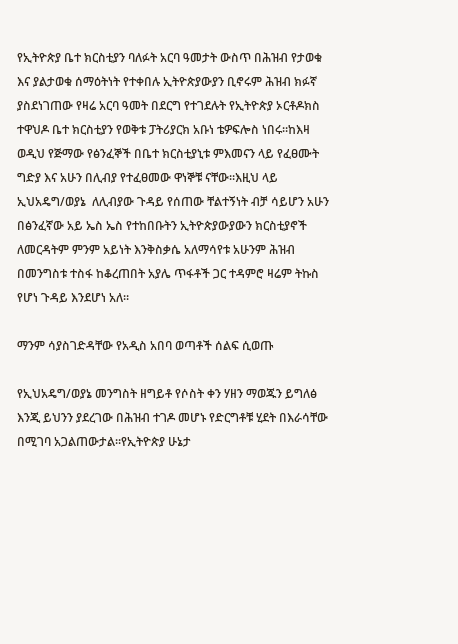የኢትዮጵያ ቤተ ክርስቲያን ባለፉት አርባ ዓመታት ውስጥ በሕዝብ የታወቁ እና ያልታወቁ ሰማዕትነት የተቀበሉ ኢትዮጵያውያን ቢኖሩም ሕዝብ ክፉኛ ያስደነገጠው የዛሬ አርባ ዓመት በደርግ የተገደሉት የኢትዮጵያ ኦርቶዶክስ ተዋህዶ ቤተ ክርስቲያን የወቅቱ ፓትሪያርክ አቡነ ቴዎፍሎስ ነበሩ።ከእዛ ወዲህ የጅማው የፅንፈኞች በቤተ ክርስቲያኒቱ ምእመናን ላይ የፈፀሙት ግድያ እና አሁን በሊብያ የተፈፀመው ዋነኞቹ ናቸው።እዚህ ላይ ኢህአዴግ/ወያኔ  ለሊብያው ጉዳይ የሰጠው ቸልተኝነት ብቻ ሳይሆን አሁን በፅንፈኛው አይ ኤስ ኤስ የተከበቡትን ኢትዮጵያውያውን ክርስቲያኖች ለመርዳትም ምንም አይነት እንቅስቃሴ አለማሳየቱ አሁንም ሕዝብ በመንግስቱ ተስፋ ከቆረጠበት አያሌ ጥፋቶች ጋር ተዳምሮ ዛሬም ትኩስ የሆነ ጉዳይ እንደሆነ አለ።

ማንም ሳያስገድዳቸው የአዲስ አበባ ወጣቶች ሰልፍ ሲወጡ

የኢህአዴግ/ወያኔ መንግስት ዘግይቶ የሶስት ቀን ሃዘን ማወጁን ይግለፅ እንጂ ይህንን ያደረገው በሕዝብ ተገዶ መሆኑ የድርግቶቹ ሂደት በእራሳቸው በሚገባ አጋልጠውታል።የኢትዮጵያ ሁኔታ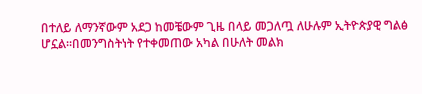በተለይ ለማንኛውም አደጋ ከመቼውም ጊዜ በላይ መጋለጧ ለሁሉም ኢትዮጵያዊ ግልፅ ሆኗል።በመንግስትነት የተቀመጠው አካል በሁለት መልክ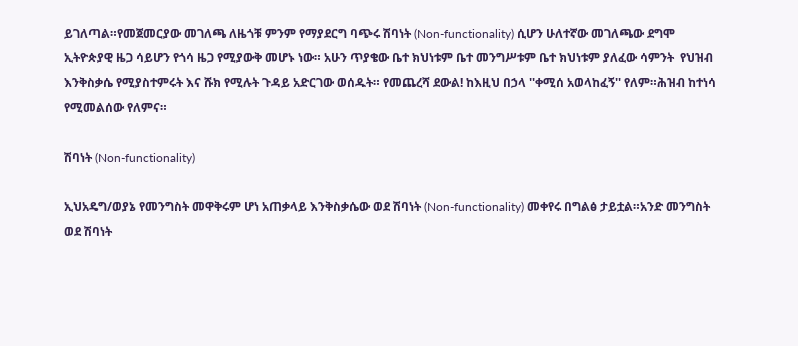ይገለጣል።የመጀመርያው መገለጫ ለዜጎቹ ምንም የማያደርግ ባጭሩ ሽባነት (Non-functionality) ሲሆን ሁለተኛው መገለጫው ደግሞ ኢትዮጵያዊ ዜጋ ሳይሆን የጎሳ ዜጋ የሚያውቅ መሆኑ ነው። አሁን ጥያቄው ቤተ ክህነቱም ቤተ መንግሥቱም ቤተ ክህነቱም ያለፈው ሳምንት  የህዝብ እንቅስቃሴ የሚያስተምሩት እና ሹክ የሚሉት ጉዳይ አድርገው ወሰዱት። የመጨረሻ ደውል! ከእዚህ በኃላ ''ቀሚሰ አወላከፈኝ'' የለም።ሕዝብ ከተነሳ የሚመልሰው የለምና።

ሽባነት (Non-functionality)

ኢህአዴግ/ወያኔ የመንግስት መዋቅሩም ሆነ አጠቃላይ እንቅስቃሴው ወደ ሽባነት (Non-functionality) መቀየሩ በግልፅ ታይቷል።አንድ መንግስት ወደ ሽባነት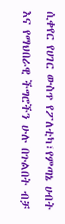ሲቀየር የሀገር ውስጥ የፖለቲካ፣የምጣኔ ሀብት እና የማህበራዊ ችግሮችን ሁሉ በጉልበት ብቻ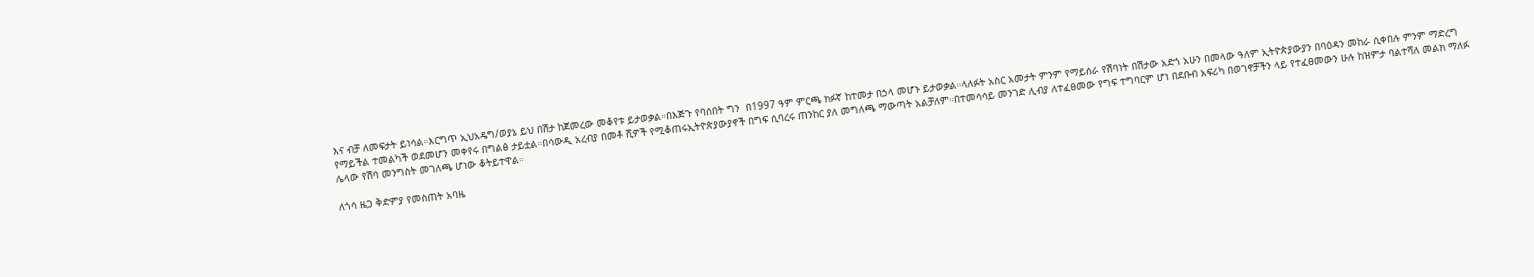እና ብቻ ለመፍታት ይነሳል።እርግጥ ኢህአዴግ/ወያኔ ይህ በሽታ ከጀመረው መቆየቱ ይታወቃል።በእጅጉ የባሰበት ግን  በ1997 ዓም ምርጫ ክፉኛ ከተመታ በኃላ መሆኑ ይታወቃል።ላለፉት አስር አመታት ምንም የማይሰራ የሽባነት በሽታው አድጎ አሁን በመላው ዓለም ኢትዮጵያውያን በባዕዳን መከራ ሲቀበሉ ምንም ማድረግ የማይችል ተመልካች ወደመሆን መቀየሩ በግልፅ ታይቷል።በሳውዲ አረብያ በመቶ ሺዎች የሚቆጠሩኢትዮጵያውያኖች በግፍ ሲባረሩ ጠንከር ያለ መግለጫ ማውጣት አልቻለም።በተመሳሳይ መንገድ ሊብያ ለተፈፀመው የግፍ ተግባርም ሆነ በደቡብ አፍሪካ በወገኖቻችን ላይ የተፈፀመውን ሁሉ ከዝምታ ባልተሻለ መልክ ማለፉ ሌላው የሽባ መንግስት መገለጫ ሆነው ቆትይተዋል።

ለጎሳ ዜጋ ቅድምያ የመስጠት አባዜ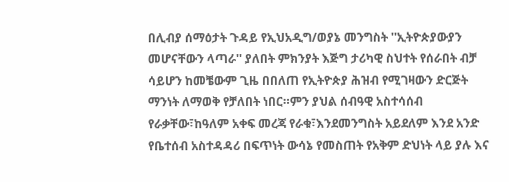በሊብያ ሰማዕታት ጉዳይ የኢህአዲግ/ወያኔ መንግስት ''ኢትዮጵያውያን መሆናቸውን ላጣራ'' ያለበት ምክንያት እጅግ ታሪካዊ ስህተት የሰራበት ብቻ ሳይሆን ከመቼውም ጊዜ በበለጠ የኢትዮጵያ ሕዝብ የሚገዛውን ድርጅት ማንነት ለማወቅ የቻለበት ነበር።ምን ያህል ሰብዓዊ አስተሳሰብ የራቃቸው፣ከዓለም አቀፍ መረጃ የራቁ፣እንደመንግስት አይደለም እንደ አንድ የቤተሰብ አስተዳዳሪ በፍጥነት ውሳኔ የመስጠት የአቅም ድህነት ላይ ያሉ እና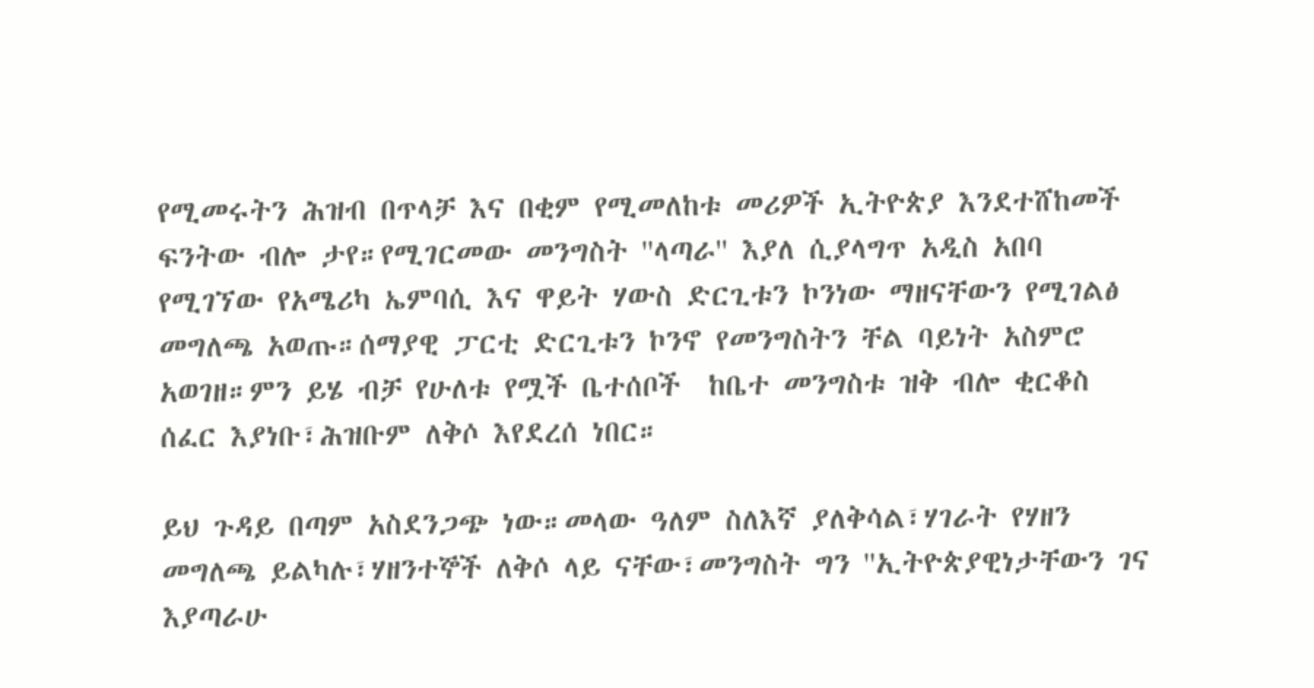የሚመሩትን ሕዝብ በጥላቻ እና በቂም የሚመለከቱ መሪዎች ኢትዮጵያ እንደተሸከመች ፍንትው ብሎ ታየ።የሚገርመው መንግስት ''ላጣራ'' እያለ ሲያላግጥ አዲስ አበባ የሚገኘው የአሜሪካ ኤምባሲ እና ዋይት ሃውስ ድርጊቱን ኮንነው ማዘናቸውን የሚገልፅ መግለጫ አወጡ።ሰማያዊ ፓርቲ ድርጊቱን ኮንኖ የመንግስትን ቸል ባይነት አስምሮ አወገዘ።ምን ይሄ ብቻ የሁለቱ የሟች ቤተሰቦች  ከቤተ መንግስቱ ዝቅ ብሎ ቂርቆስ ሰፈር እያነቡ፣ሕዝቡም ለቅሶ እየደረሰ ነበር።

ይህ ጉዳይ በጣም አስደንጋጭ ነው።መላው ዓለም ስለእኛ ያለቅሳል፣ሃገራት የሃዘን መግለጫ ይልካሉ፣ሃዘንተኞች ለቅሶ ላይ ናቸው፣መንግስት ግን ''ኢትዮጵያዊነታቸውን ገና እያጣራሁ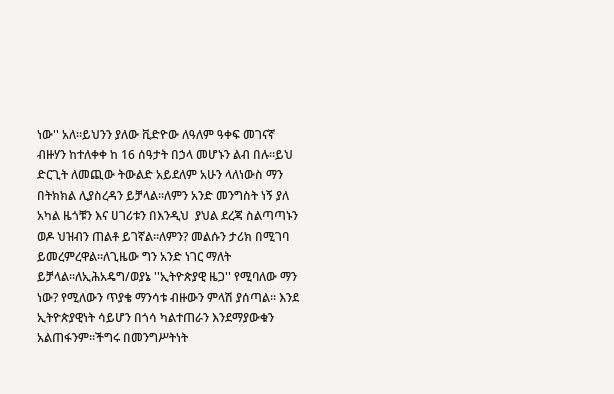ነው'' አለ።ይህንን ያለው ቪድዮው ለዓለም ዓቀፍ መገናኛ ብዙሃን ከተለቀቀ ከ 16 ሰዓታት በኃላ መሆኑን ልብ በሉ።ይህ ድርጊት ለመጪው ትውልድ አይደለም አሁን ላለነውስ ማን በትክክል ሊያስረዳን ይቻላል።ለምን አንድ መንግስት ነኝ ያለ አካል ዜጎቹን እና ሀገሪቱን በእንዲህ  ያህል ደረጃ ስልጣጣኑን ወዶ ህዝብን ጠልቶ ይገኛል።ለምን? መልሱን ታሪክ በሚገባ ይመረምረዋል።ለጊዜው ግን አንድ ነገር ማለት ይቻላል።ለኢሕአዴግ/ወያኔ ''ኢትዮጵያዊ ዜጋ'' የሚባለው ማን ነው? የሚለውን ጥያቄ ማንሳቱ ብዙውን ምላሽ ያሰጣል። እንደ ኢትዮጵያዊነት ሳይሆን በጎሳ ካልተጠራን እንደማያውቁን አልጠፋንም።ችግሩ በመንግሥትነት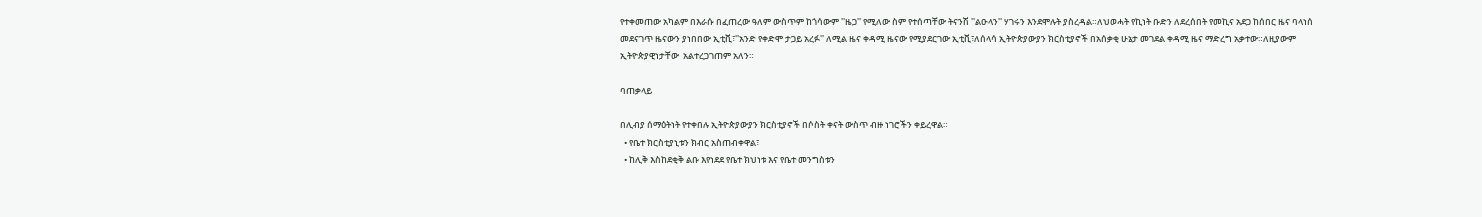የተቀመጠው አካልም በእራሱ በፈጠረው ዓለም ውስጥም ከጎሳውም ''ዜጋ'' የሚለው ስም የተሰጣቸው ትናንሽ ''ልዑላን'' ሃገሩን እንደሞሉት ያስረዳል።ለህወሓት የኪነት ቡድን ለደረሰበት የመኪና አደጋ ከሰበር ዜና ባላነሰ መደናገጥ ዜናውን ያነበበው ኢቲቪ፣''አንድ የቀድሞ ታጋይ አረፉ'' ለሚል ዜና ቀዳሚ ዜናው የሚያደርገው ኢቲቪ፣ለሰላሳ ኢትዮጵያውያን ክርስቲያኖች በአሰቃቂ ሁኔታ መገደል ቀዳሚ ዜና ማድረግ አቃተው።ለዚያውም ኢትዮጵያዊነታቸው  አልተረጋገጠም አለን።

ባጠቃላይ

በሊብያ ሰማዕትነት የተቀበሉ ኢትዮጵያውያን ክርስቲያኖች በሶስት ቀናት ውስጥ ብዙ ነገሮችን ቀይረዋል።
  • የቤተ ክርስቲያኒቱን ክብር አስጠብቀዋል፣
  • ከሊቅ እስከደቂቅ ልቡ እየነደደ የቤተ ክህነቱ እና የቤተ መንግስቱን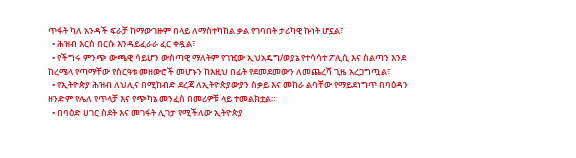ጥፋት ካለ አንዳች ፍራቻ ከማውገዙም በላይ ለማስተካከል ቃል የገባበት ታሪካዊ ኩነት ሆኗል፣
  • ሕዝብ እርስ በርሱ እንዳይፈራራ ፈር ቀዷል፣
  • የችግሩ ምንጭ ውጫዊ ሳይሆን ውስጣዊ ማለትም የገዢው ኢህአዴግ/ወያኔ የተሳሳተ ፖሊሲ እና ስልጣን እንደ  ከረሜላ የጣማቸው የስርዓቱ መዘውሮች መሆኑን ከእዚህ በፊት የደመደመውን ለመጨረሻ ጊዜ አረጋግጧል፣
  • የኢትዮጵያ ሕዝብ ለህሊና በሚከብድ ደረጃ ለኢትዮጵያውያን ስቃይ እና መከራ ልባቸው የማይደነግጥ በባዕዳን ዘንድም የሌለ የጥላቻ እና የጭካኔ መንፈስ በመሪዎቹ ላይ ተመልክቷል።
  • በባዕድ ሀገር ስደት እና መገፋት ሊገታ የሚችለው ኢትዮጵያ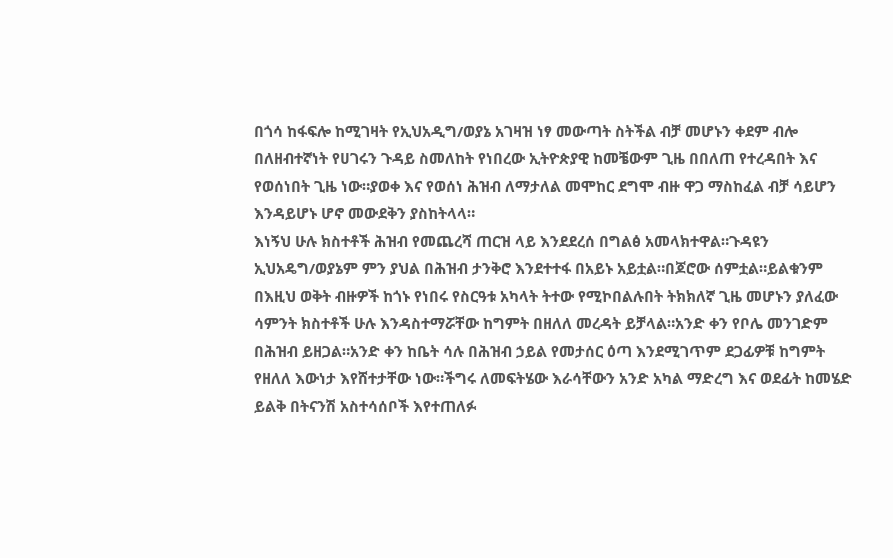በጎሳ ከፋፍሎ ከሚገዛት የኢህአዲግ/ወያኔ አገዛዝ ነፃ መውጣት ስትችል ብቻ መሆኑን ቀደም ብሎ በለዘብተኛነት የሀገሩን ጉዳይ ስመለከት የነበረው ኢትዮጵያዊ ከመቼውም ጊዜ በበለጠ የተረዳበት እና የወሰነበት ጊዜ ነው።ያወቀ እና የወሰነ ሕዝብ ለማታለል መሞከር ደግሞ ብዙ ዋጋ ማስከፈል ብቻ ሳይሆን እንዳይሆኑ ሆኖ መውደቅን ያስከትላላ።
እነኝህ ሁሉ ክስተቶች ሕዝብ የመጨረሻ ጠርዝ ላይ እንደደረሰ በግልፅ አመላክተዋል።ጉዳዩን ኢህአዴግ/ወያኔም ምን ያህል በሕዝብ ታንቅሮ እንደተተፋ በአይኑ አይቷል።በጆሮው ሰምቷል።ይልቁንም በእዚህ ወቅት ብዙዎች ከጎኑ የነበሩ የስርዓቱ አካላት ትተው የሚኮበልሉበት ትክክለኛ ጊዜ መሆኑን ያለፈው ሳምንት ክስተቶች ሁሉ እንዳስተማሯቸው ከግምት በዘለለ መረዳት ይቻላል።አንድ ቀን የቦሌ መንገድም በሕዝብ ይዘጋል።አንድ ቀን ከቤት ሳሉ በሕዝብ ኃይል የመታሰር ዕጣ እንደሚገጥም ደጋፊዎቹ ከግምት የዘለለ እውነታ እየሸተታቸው ነው።ችግሩ ለመፍትሄው እራሳቸውን አንድ አካል ማድረግ እና ወደፊት ከመሄድ ይልቅ በትናንሽ አስተሳሰቦች እየተጠለፉ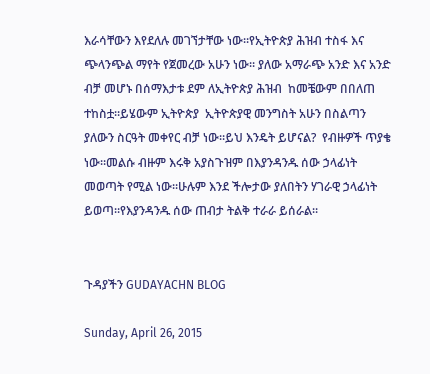እራሳቸውን እየደለሉ መገኘታቸው ነው።የኢትዮጵያ ሕዝብ ተስፋ እና ጭላንጭል ማየት የጀመረው አሁን ነው። ያለው አማራጭ አንድ እና አንድ ብቻ መሆኑ በሰማእታቱ ደም ለኢትዮጵያ ሕዝብ  ከመቼውም በበለጠ ተከስቷ።ይሄውም ኢትዮጵያ  ኢትዮጵያዊ መንግስት አሁን በስልጣን ያለውን ስርዓት መቀየር ብቻ ነው።ይህ እንዴት ይሆናል?  የብዙዎች ጥያቄ ነው።መልሱ ብዙም እሩቅ አያስጉዝም በእያንዳንዱ ሰው ኃላፊነት መወጣት የሚል ነው።ሁሉም እንደ ችሎታው ያለበትን ሃገራዊ ኃላፊነት ይወጣ።የእያንዳንዱ ሰው ጠብታ ትልቅ ተራራ ይሰራል።


ጉዳያችን GUDAYACHN BLOG

Sunday, April 26, 2015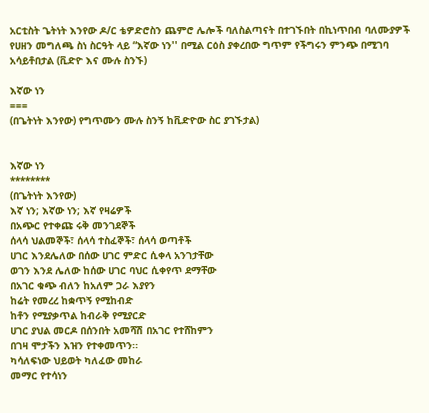አርቲስት ጌትነት እንየው ዶ/ር ቴዎድሮስን ጨምሮ ሌሎች ባለስልጣናት በተገኙበት በኪነጥበብ ባለሙያዎች የሀዘን መግለጫ ስነ ስርዓት ላይ “እኛው ነን'' በሚል ርዕስ ያቀረበው ግጥም የችግሩን ምንጭ በሚገባ አሳይቶበታል (ቪድዮ እና ሙሉ ስንኙ)

እኛው ነን
===
(በጌትነት እንየው) የግጥሙን ሙሉ ስንኝ ከቪድዮው ስር ያገኙታል)


እኛው ነን
********
(በጌትነት እንየው)
እኛ ነን; እኛው ነን; እኛ የዛሬዎች
በአጭር የተቀጩ ሩቅ መንገደኞች
ሰላሳ ህልመኞች፣ ሰላሳ ተስፈኞች፣ ሰላሳ ወጣቶች
ሀገር እንደሌለው በሰው ሀገር ምድር ሲቀላ አንገታቸው
ወገን እንደ ሌለው ከሰው ሀገር ባህር ሲቀየጥ ደማቸው
በአገር ቁጭ ብለን ከአለም ጋራ እያየን
ከሬት የመረረ ከቋጥኝ የሚከብድ
ከቶን የሚያቃጥል ከብራቅ የሚያርድ
ሀገር ያህል መርዶ በሰንበት አመሻሽ በአገር የተሸከምን
በገዛ ሞታችን እዝን የተቀመጥን፡፡
ካሳለፍነው ህይወት ካለፈው መከራ
መማር የተሳነን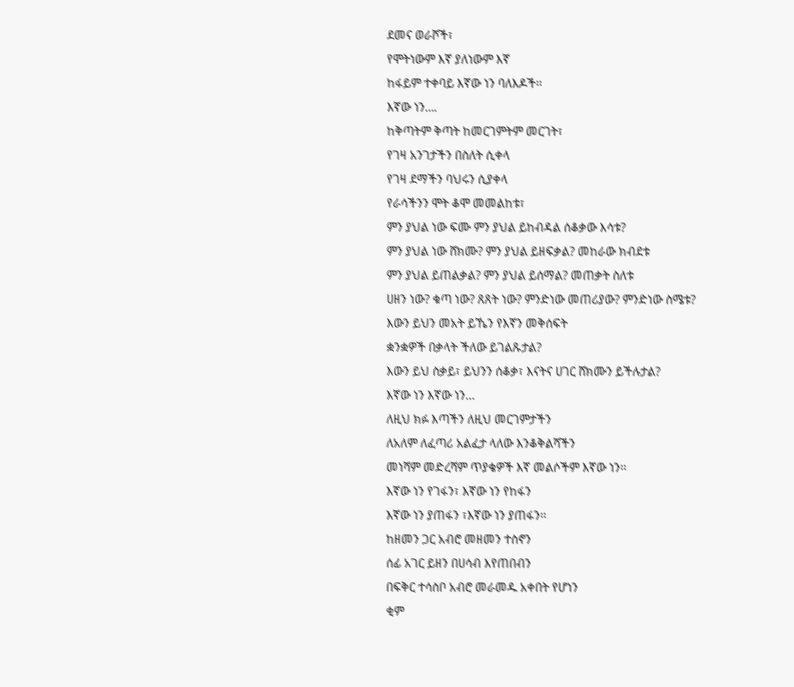ደመና ወራሾች፣
የሞትነውም እኛ ያለነውም እኛ
ከፋይም ተቀባይ እኛው ነን ባለእዶች፡፡
እኛው ነን….
ከቅጣትም ቅጣት ከመርገምትም መርገት፣
የገዛ አንገታችን በስለት ሲቀላ
የገዛ ደማችን ባህሩን ሲያቀላ
የራሳችንን ሞት ቆሞ መመልከቱ፣
ምን ያህል ነው ፍሙ ምን ያህል ይከብዳል ሰቆቃው እሳቱ?
ምን ያህል ነው ሸክሙ? ምን ያህል ይዘፍቃል? መከራው ክብደቱ
ምን ያህል ይጠልቃል? ምን ያህል ይሰማል? መጠቃት ስለቱ
ሀዘን ነው? ቁጣ ነው? ጸጸት ነው? ምንድነው መጠሪያው? ምንድነው ስሜቱ?
እውን ይህን መአት ይኼን የእኛን መቅሰፍት
ቋንቋዎች በቃላት ችለው ይገልጹታል?
እውን ይህ ስቃይ፣ ይህንን ሰቆቃ፣ እናትና ሀገር ሸክሙን ይችሉታል?
እኛው ነን እኛው ነን…
ለዚህ ክፉ እጣችን ለዚህ መርገምታችን
ለአለም ለፈጣሪ አልፈታ ላለው እንቆቅልሻችን
መነሻም መድረሻም ጥያቄዎች እኛ መልሶችም እኛው ነን፡፡
እኛው ነን የገፋን፣ እኛው ነን የከፋን
እኛው ነን ያጠፋን ፣እኛው ነን ያጠፋን፡፡
ከዘመን ጋር አብሮ መዘመን ተስኖን
ሰፊ አገር ይዘን በሀሳብ እየጠበብን
በፍቅር ተሳስቦ አብሮ መራመዱ አቀበት የሆነን
ቂም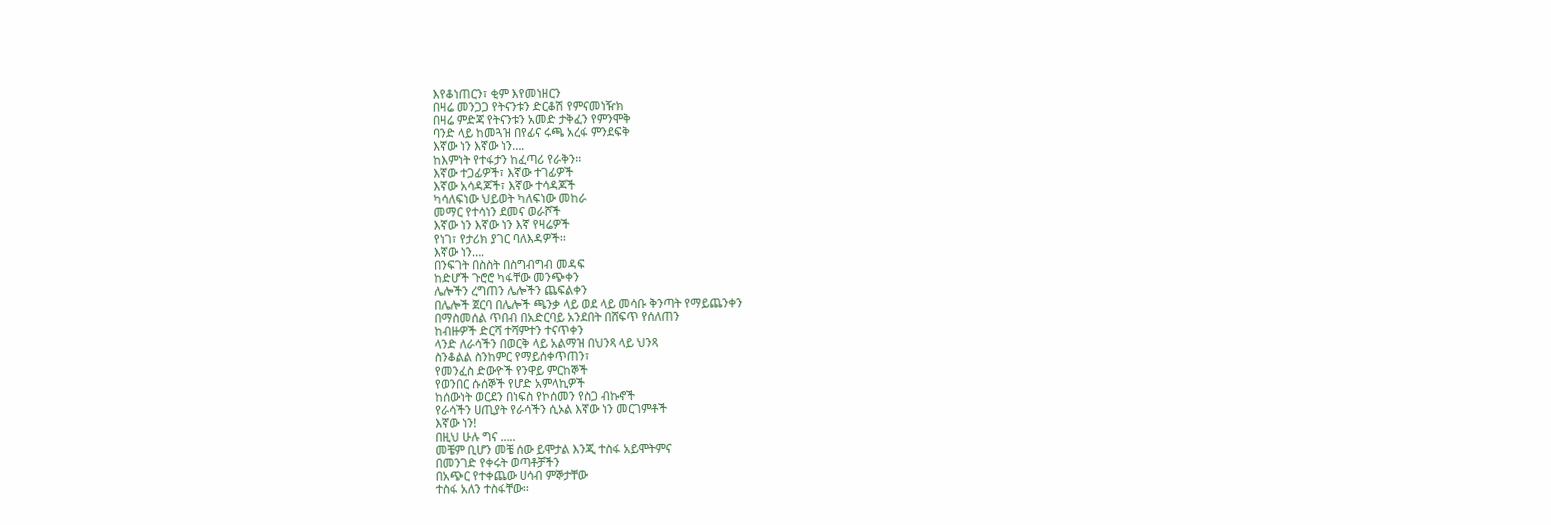እየቆነጠርን፣ ቂም እየመነዘርን
በዛሬ መንጋጋ የትናንቱን ድርቆሽ የምናመነዥክ
በዛሬ ምድጃ የትናንቱን አመድ ታቅፈን የምንሞቅ
ባንድ ላይ ከመጓዝ በየፊና ሩጫ አረፋ ምንደፍቅ
እኛው ነን እኛው ነን….
ከእምነት የተፋታን ከፈጣሪ የራቅን፡፡
እኛው ተጋፊዎች፣ እኛው ተገፊዎች
እኛው አሳዳጆች፣ እኛው ተሳዳጆች
ካሳለፍነው ህይወት ካለፍነው መከራ
መማር የተሳነን ደመና ወራሾች
እኛው ነን እኛው ነን እኛ የዛሬዎች
የነገ፣ የታሪክ ያገር ባለእዳዎች፡፡
እኛው ነን….
በንፍገት በስስት በስግብግብ መዳፍ
ከድሆች ጉሮሮ ካፋቸው መንጭቀን
ሌሎችን ረግጠን ሌሎችን ጨፍልቀን
በሌሎች ጀርባ በሌሎች ጫንቃ ላይ ወደ ላይ መሳቡ ቅንጣት የማይጨንቀን
በማስመሰል ጥበብ በአድርባይ አንደበት በሸፍጥ የሰለጠን
ከብዙዎች ድርሻ ተሻምተን ተናጥቀን
ላንድ ለራሳችን በወርቅ ላይ አልማዝ በህንጻ ላይ ህንጻ
ስንቆልል ስንከምር የማይሰቀጥጠን፣
የመንፈስ ድውዮች የንዋይ ምርከኞች
የወንበር ሱሰኞች የሆድ አምላኪዎች
ከሰውነት ወርደን በነፍስ የኮሰመን የስጋ ብኩኖች
የራሳችን ሀጢያት የራሳችን ሲኦል እኛው ነን መርገምቶች
እኛው ነን!
በዚህ ሁሉ ግና …..
መቼም ቢሆን መቼ ሰው ይሞታል እንጂ ተስፋ አይሞትምና
በመንገድ የቀሩት ወጣቶቻችን
በአጭር የተቀጨው ሀሳብ ምኞታቸው
ተስፋ አለን ተስፋቸው፡፡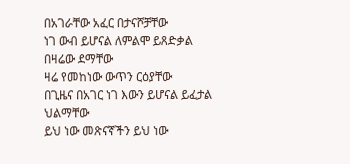በአገራቸው አፈር በታናሾቻቸው
ነገ ውብ ይሆናል ለምልሞ ይጸድቃል በዛሬው ደማቸው
ዛሬ የመከነው ውጥን ርዕያቸው
በጊዜና በአገር ነገ እውን ይሆናል ይፈታል ህልማቸው
ይህ ነው መጽናኛችን ይህ ነው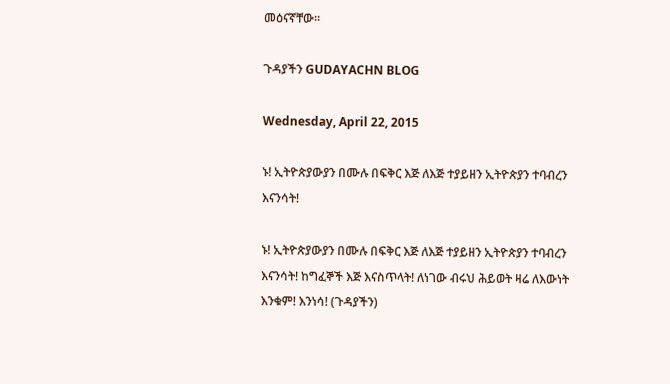መዕናኛቸው፡፡

ጉዳያችን GUDAYACHN BLOG

Wednesday, April 22, 2015

ኑ! ኢትዮጵያውያን በሙሉ በፍቅር እጅ ለእጅ ተያይዘን ኢትዮጵያን ተባብረን እናንሳት!

ኑ! ኢትዮጵያውያን በሙሉ በፍቅር እጅ ለእጅ ተያይዘን ኢትዮጵያን ተባብረን እናንሳት! ከግፈኞች እጅ እናስጥላት! ለነገው ብሩህ ሕይወት ዛሬ ለእውነት እንቁም! እንነሳ! (ጉዳያችን)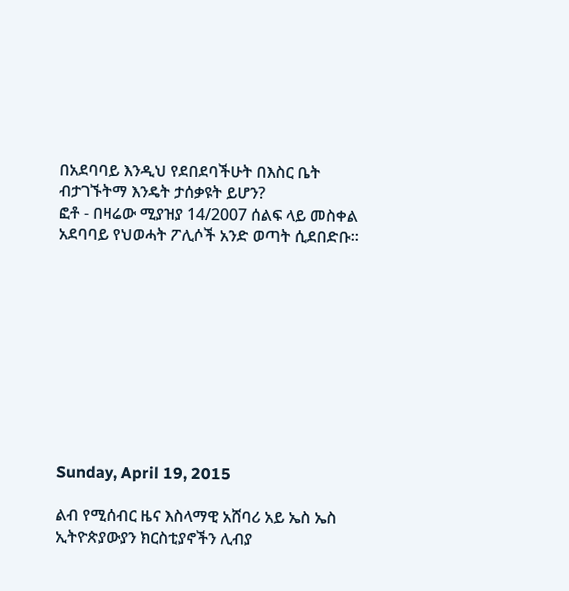በአደባባይ እንዲህ የደበደባችሁት በእስር ቤት ብታገኙትማ እንዴት ታሰቃዩት ይሆን?
ፎቶ - በዛሬው ሚያዝያ 14/2007 ሰልፍ ላይ መስቀል አደባባይ የህወሓት ፖሊሶች አንድ ወጣት ሲደበድቡ።










Sunday, April 19, 2015

ልብ የሚሰብር ዜና እስላማዊ አሸባሪ አይ ኤስ ኤስ ኢትዮጵያውያን ክርስቲያኖችን ሊብያ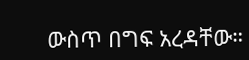ውስጥ በግፍ አረዳቸው።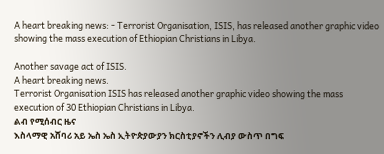A heart breaking news: - Terrorist Organisation, ISIS, has released another graphic video showing the mass execution of Ethiopian Christians in Libya.

Another savage act of ISIS.
A heart breaking news.
Terrorist Organisation ISIS has released another graphic video showing the mass execution of 30 Ethiopian Christians in Libya.
ልብ የሚሰብር ዜና
እስላማዊ አሸባሪ አይ ኤስ ኤስ ኢትዮጵያውያን ክርስቲያኖችን ሊብያ ውስጥ በግፍ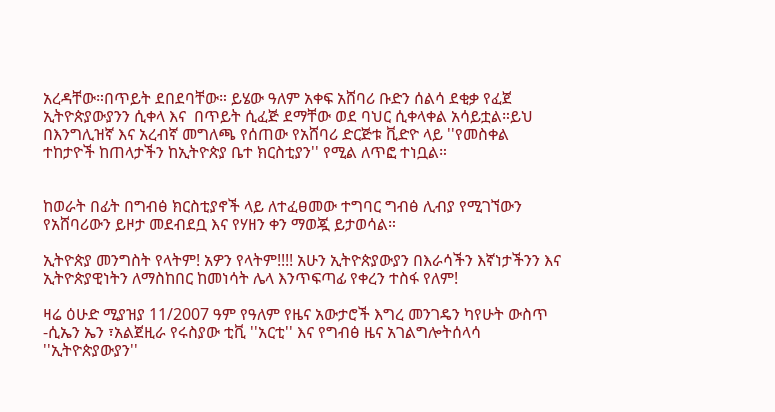አረዳቸው።በጥይት ደበደባቸው። ይሄው ዓለም አቀፍ አሸባሪ ቡድን ሰልሳ ደቂቃ የፈጀ ኢትዮጵያውያንን ሲቀላ እና  በጥይት ሲፈጅ ደማቸው ወደ ባህር ሲቀላቀል አሳይቷል።ይህ በእንግሊዝኛ እና አረብኛ መግለጫ የሰጠው የአሸባሪ ድርጅቱ ቪድዮ ላይ ''የመስቀል ተከታዮች ከጠላታችን ከኢትዮጵያ ቤተ ክርስቲያን'' የሚል ለጥፎ ተነቧል።


ከወራት በፊት በግብፅ ክርስቲያኖች ላይ ለተፈፀመው ተግባር ግብፅ ሊብያ የሚገኘውን የአሸባሪውን ይዞታ መደብደቧ እና የሃዘን ቀን ማወጇ ይታወሳል።

ኢትዮጵያ መንግስት የላትም! አዎን የላትም!!!! አሁን ኢትዮጵያውያን በእራሳችን እኛነታችንን እና ኢትዮጵያዊነትን ለማስከበር ከመነሳት ሌላ እንጥፍጣፊ የቀረን ተስፋ የለም!

ዛሬ ዕሁድ ሚያዝያ 11/2007 ዓም የዓለም የዜና አውታሮች እግረ መንገዴን ካየሁት ውስጥ -ሲኤን ኤን ፣አልጀዚራ የሩስያው ቲቪ ''አርቲ'' እና የግብፅ ዜና አገልግሎትሰላሳ ''ኢትዮጵያውያን''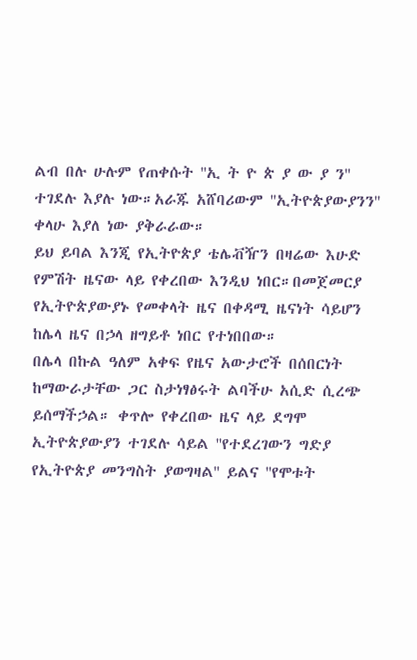ልብ በሉ ሁሉም የጠቀሱት ''ኢ ት ዮ ጵ ያ ው ያ ን'' ተገደሉ እያሉ ነው።አራጁ አሸባሪውም ''ኢትዮጵያውያንን'' ቀላሁ እያለ ነው ያቅራራው።
ይህ ይባል እንጂ የኢትዮጵያ ቴሌቭዥን በዛሬው እሁድ የምሽት ዜናው ላይ የቀረበው እንዲህ ነበር።በመጀመርያ የኢትዮጵያውያኑ የመቀላት ዜና በቀዳሚ ዜናነት ሳይሆን ከሌላ ዜና በኃላ ዘግይቶ ነበር የተነበበው።
በሌላ በኩል ዓለም አቀፍ የዜና አውታሮች በሰበርነት ከማውራታቸው ጋር ስታነፃፅሩት ልባችሁ አሲድ ሲረጭ ይሰማችኃል። ቀጥሎ የቀረበው ዜና ላይ ደግሞ ኢትዮጵያውያን ተገደሉ ሳይል ''የተደረገውን ግድያ የኢትዮጵያ መንግስት ያወግዛል'' ይልና ''የሞቱት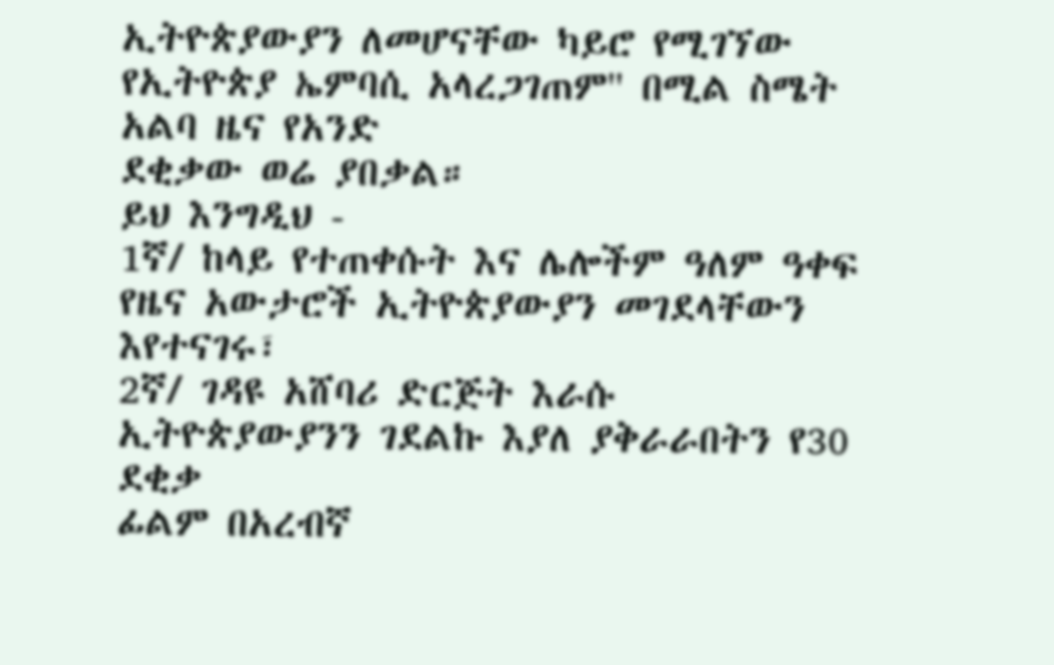ኢትዮጵያውያን ለመሆናቸው ካይሮ የሚገኘው የኢትዮጵያ ኤምባሲ አላረጋገጠም'' በሚል ስሜት አልባ ዜና የአንድ
ደቂቃው ወሬ ያበቃል።
ይህ እንግዲህ -
1ኛ/ ከላይ የተጠቀሱት እና ሌሎችም ዓለም ዓቀፍ የዜና አውታሮች ኢትዮጵያውያን መገደላቸውን እየተናገሩ፣
2ኛ/ ገዳዩ አሸባሪ ድርጅት እራሱ ኢትዮጵያውያንን ገደልኩ እያለ ያቅራራበትን የ30 ደቂቃ
ፊልም በአረብኛ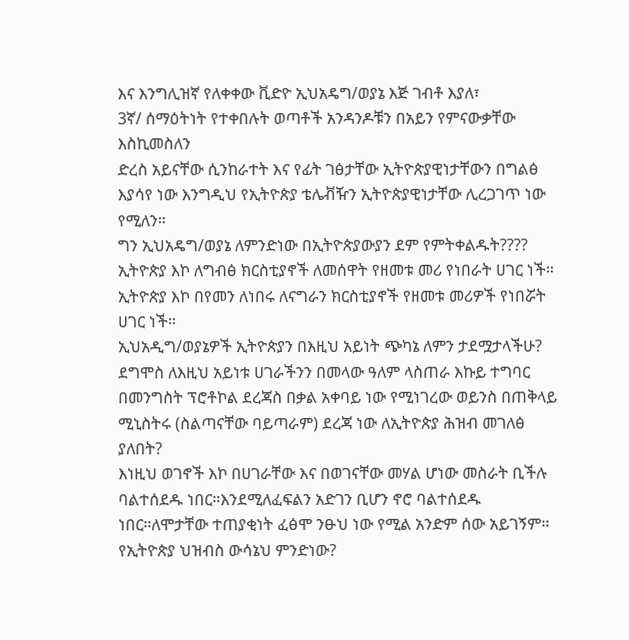እና እንግሊዝኛ የለቀቀው ቪድዮ ኢህአዴግ/ወያኔ እጅ ገብቶ እያለ፣
3ኛ/ ሰማዕትነት የተቀበሉት ወጣቶች አንዳንዶቹን በአይን የምናውቃቸው እስኪመስለን
ድረስ አይናቸው ሲንከራተት እና የፊት ገፅታቸው ኢትዮጵያዊነታቸውን በግልፅ እያሳየ ነው እንግዲህ የኢትዮጵያ ቴሌቭዥን ኢትዮጵያዊነታቸው ሊረጋገጥ ነው የሚለን።
ግን ኢህአዴግ/ወያኔ ለምንድነው በኢትዮጵያውያን ደም የምትቀልዱት????
ኢትዮጵያ እኮ ለግብፅ ክርስቲያኖች ለመሰዋት የዘመቱ መሪ የነበራት ሀገር ነች።
ኢትዮጵያ እኮ በየመን ለነበሩ ለናግራን ክርስቲያኖች የዘመቱ መሪዎች የነበሯት ሀገር ነች።
ኢህአዲግ/ወያኔዎች ኢትዮጵያን በእዚህ አይነት ጭካኔ ለምን ታደሟታላችሁ?
ደግሞስ ለእዚህ አይነቱ ሀገራችንን በመላው ዓለም ላስጠራ እኩይ ተግባር በመንግስት ፕሮቶኮል ደረጃስ በቃል አቀባይ ነው የሚነገረው ወይንስ በጠቅላይ ሚኒስትሩ (ስልጣናቸው ባይጣራም) ደረጃ ነው ለኢትዮጵያ ሕዝብ መገለፅ ያለበት?
እነዚህ ወገኖች እኮ በሀገራቸው እና በወገናቸው መሃል ሆነው መስራት ቢችሉ ባልተሰደዱ ነበር።እንደሚለፈፍልን አድገን ቢሆን ኖሮ ባልተሰደዱ ነበር።ለሞታቸው ተጠያቂነት ፈፅሞ ንፁህ ነው የሚል አንድም ሰው አይገኝም።
የኢትዮጵያ ህዝብስ ውሳኔህ ምንድነው?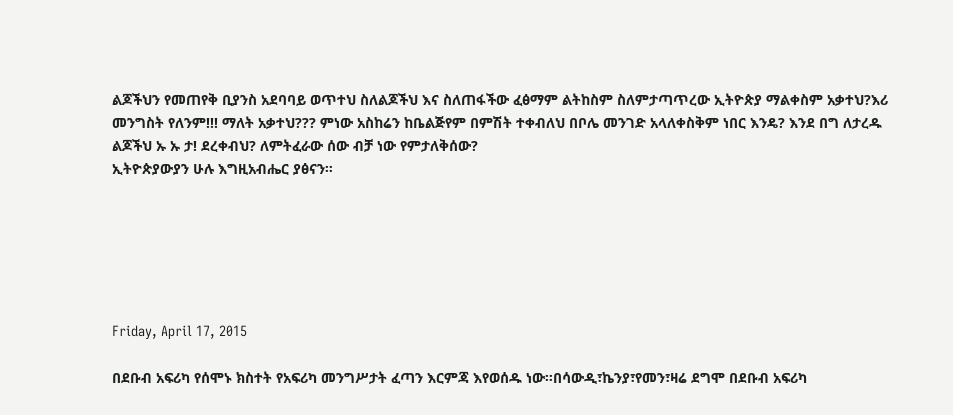ልጆችህን የመጠየቅ ቢያንስ አደባባይ ወጥተህ ስለልጆችህ እና ስለጠፋችው ፈፅማም ልትከስም ስለምታጣጥረው ኢትዮጵያ ማልቀስም አቃተህ?እሪ መንግስት የለንም!!! ማለት አቃተህ??? ምነው አስከሬን ከቤልጅየም በምሽት ተቀብለህ በቦሌ መንገድ አላለቀስቅም ነበር እንዴ? እንደ በግ ለታረዱ ልጆችህ ኡ ኡ ታ! ደረቀብህ? ለምትፈራው ሰው ብቻ ነው የምታለቅሰው?
ኢትዮጵያውያን ሁሉ እግዚአብሔር ያፅናን።






Friday, April 17, 2015

በደቡብ አፍሪካ የሰሞኑ ክስተት የአፍሪካ መንግሥታት ፈጣን እርምጃ እየወሰዱ ነው።በሳውዲ፣ኬንያ፣የመን፣ዛሬ ደግሞ በደቡብ አፍሪካ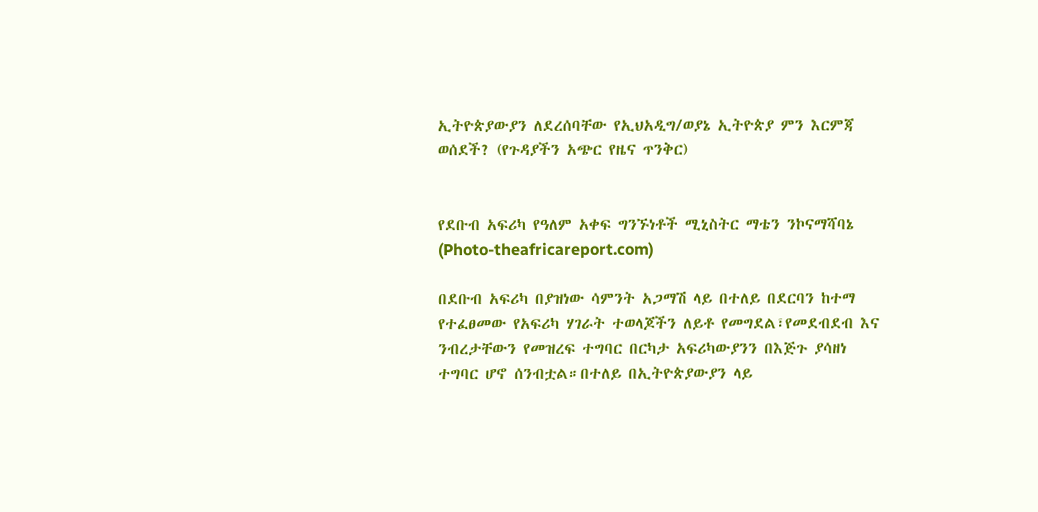ኢትዮጵያውያን ለደረሰባቸው የኢህአዲግ/ወያኔ ኢትዮጵያ ምን እርምጃ ወሰደች? (የጉዳያችን አጭር የዜና ጥንቅር)


የደቡብ አፍሪካ የዓለም አቀፍ ግንኙነቶች ሚኒስትር ማቴን ንኮናማሻባኔ (Photo-theafricareport.com)

በደቡብ አፍሪካ በያዝነው ሳምንት አጋማሽ ላይ በተለይ በደርባን ከተማ የተፈፀመው የአፍሪካ ሃገራት ተወላጆችን ለይቶ የመግደል፣የመደብደብ እና ንብረታቸውን የመዝረፍ ተግባር በርካታ አፍሪካውያንን በእጅጉ ያሳዘነ ተግባር ሆኖ ሰንብቷል።በተለይ በኢትዮጵያውያን ላይ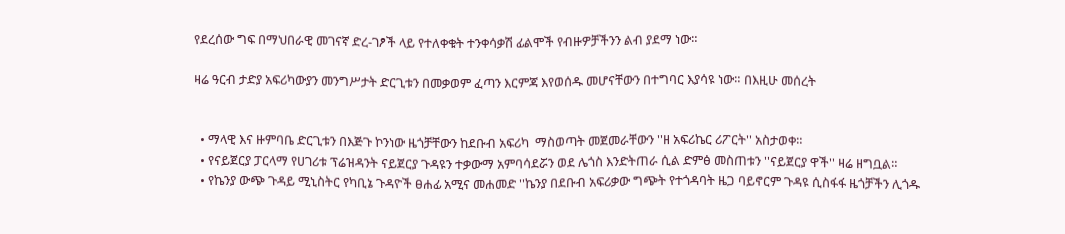የደረሰው ግፍ በማህበራዊ መገናኛ ድረ-ገፆች ላይ የተለቀቁት ተንቀሳቃሽ ፊልሞች የብዙዎቻችንን ልብ ያደማ ነው።

ዛሬ ዓርብ ታድያ አፍሪካውያን መንግሥታት ድርጊቱን በመቃወም ፈጣን እርምጃ እየወሰዱ መሆናቸውን በተግባር እያሳዩ ነው። በእዚሁ መሰረት


  • ማላዊ እና ዙምባቤ ድርጊቱን በእጅጉ ኮንነው ዜጎቻቸውን ከደቡብ አፍሪካ  ማስወጣት መጀመራቸውን ''ዘ አፍሪኬር ሪፖርት'' አስታወቀ።
  • የናይጀርያ ፓርላማ የሀገሪቱ ፕሬዝዳንት ናይጀርያ ጉዳዩን ተቃውማ አምባሳደሯን ወደ ሌጎስ እንድትጠራ ሲል ድምፅ መስጠቱን ''ናይጀርያ ዋች'' ዛሬ ዘግቧል።
  • የኬንያ ውጭ ጉዳይ ሚኒስትር የካቢኔ ጉዳዮች ፀሐፊ አሚና መሐመድ ''ኬንያ በደቡብ አፍሪቃው ግጭት የተጎዳባት ዜጋ ባይኖርም ጉዳዩ ሲስፋፋ ዜጎቻችን ሊጎዱ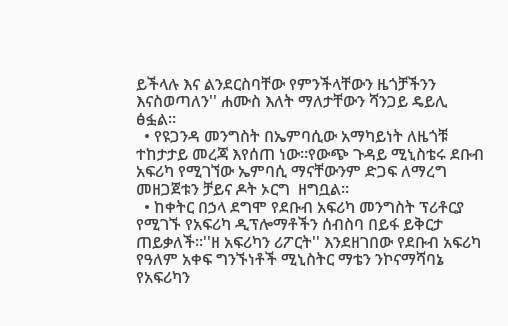ይችላሉ እና ልንደርስባቸው የምንችላቸውን ዜጎቻችንን እናስወጣለን'' ሐሙስ እለት ማለታቸውን ሻንጋይ ዴይሊ ፅፏል።
  • የዩጋንዳ መንግስት በኤምባሲው አማካይነት ለዜጎቹ ተከታታይ መረጃ እየሰጠ ነው።የውጭ ጉዳይ ሚኒስቴሩ ደቡብ አፍሪካ የሚገኘው ኤምባሲ ማናቸውንም ድጋፍ ለማረግ መዘጋጀቱን ቻይና ዶት ኦርግ  ዘግቧል።
  • ከቀትር በኃላ ደግሞ የደቡብ አፍሪካ መንግስት ፕሪቶርያ የሚገኙ የአፍሪካ ዲፕሎማቶችን ሰብስባ በይፋ ይቅርታ ጠይቃለች።''ዘ አፍሪካን ሪፖርት'' እንደዘገበው የደቡብ አፍሪካ የዓለም አቀፍ ግንኙነቶች ሚኒስትር ማቴን ንኮናማሻባኔ የአፍሪካን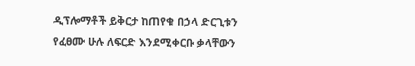ዲፕሎማቶች ይቅርታ ከጠየቁ በኃላ ድርጊቱን የፈፀሙ ሁሉ ለፍርድ እንደሚቀርቡ ቃላቸውን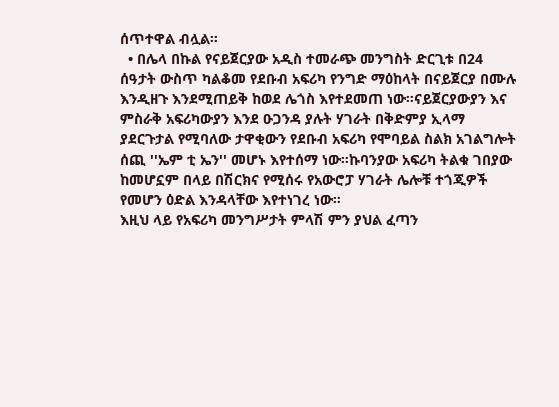ሰጥተዋል ብሏል።
  • በሌላ በኩል የናይጀርያው አዲስ ተመራጭ መንግስት ድርጊቱ በ24 ሰዓታት ውስጥ ካልቆመ የደቡብ አፍሪካ የንግድ ማዕከላት በናይጀርያ በሙሉ እንዲዘጉ እንደሚጠይቅ ከወደ ሌጎስ እየተደመጠ ነው።ናይጀርያውያን እና ምስራቅ አፍሪካውያን እንደ ዑጋንዳ ያሉት ሃገራት በቅድምያ ኢላማ ያደርጉታል የሚባለው ታዋቂውን የደቡብ አፍሪካ የሞባይል ስልክ አገልግሎት ሰጪ ''ኤም ቲ ኤን'' መሆኑ እየተሰማ ነው።ኩባንያው አፍሪካ ትልቁ ገበያው ከመሆኗም በላይ በሽርክና የሚሰሩ የአውሮፓ ሃገራት ሌሎቹ ተጎጂዎች የመሆን ዕድል እንዳላቸው እየተነገረ ነው።
እዚህ ላይ የአፍሪካ መንግሥታት ምላሽ ምን ያህል ፈጣን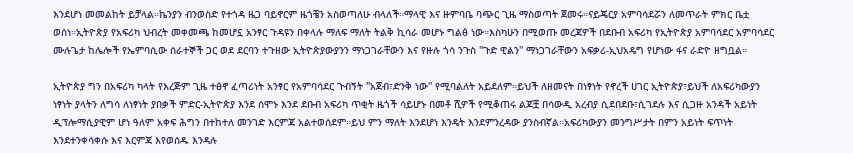እንደሆነ መመልከት ይቻላል።ኬንያን ብንወስድ የተጎዳ ዜጋ ባይኖርም ዜጎቼን አስወጣለሁ ብላለች።ማላዊ እና ዙምባቤ ባጭር ጊዜ ማስወጣት ጀመሩ።ናይጄርያ አምባሳደሯን ለመጥራት ምክር ቤቷ ወሰነ።ኢትዮጵያ የአፍሪካ ህብረት መቀመጫ ከመሆኗ አንፃር ጉዳዩን በቀላሉ ማለፍ ማለት ትልቅ ኪሳራ መሆኑ ግልፅ ነው።እስካሁን በሚወጡ መረጃዎች በደቡብ አፍሪካ የኢትዮጵያ አምባሳደር አምባሳደር ሙሉጌታ ከሌሎች የኤምባሲው ሰራተኞች ጋር ወደ ደርባን ተጉዘው ኢትዮጵያውያንን ማነጋገራቸውን እና የዙሉ ጎሳ ንጉስ ''ጉድ ዊልን'' ማነጋገራቸውን አፍቃሪ-ኢህአዴግ የሆነው ፋና ራድዮ ዘግቧል።

ኢትዮጵያ ግን በአፍሪካ ካላት የእረጅም ጊዜ ተፅኖ ፈጣሪነት አንፃር የአምባሳደር ጉብኝት ''አጀብ፣ድንቅ ነው'' የሚባልለት አይደለም።ይህች ለዘመናት በነፃነት የኖረች ሀገር ኢትዮጵያ፣ይህች ለአፍሪካውያን ነፃነት ያላትን ለግሳ ለነፃነት ያበቃች ምድር-ኢትዮጵያ እንደ ሰሞኑ እንደ ደቡብ አፍሪካ ጥቂት ዜጎች ሳይሆኑ በመቶ ሺዎች የሚቆጠሩ ልጆቿ በሳውዲ አረብያ ሲደበደቡ፣ሲገደሉ እና ሲጋዙ አንዳች አይነት ዲፕሎማሲያዊም ሆነ ዓለም አቀፍ ሕግን በተከተለ መንገድ እርምጃ አልተወሰደም።ይህ ምን ማለት እንደሆነ እንዴት እንደምንረዳው ያንስብኛል።አፍሪካውያን መንግሥታት በምን አይነት ፍጥነት እንደተንቀሳቀሱ እና እርምጃ እየወሰዱ እንዳሉ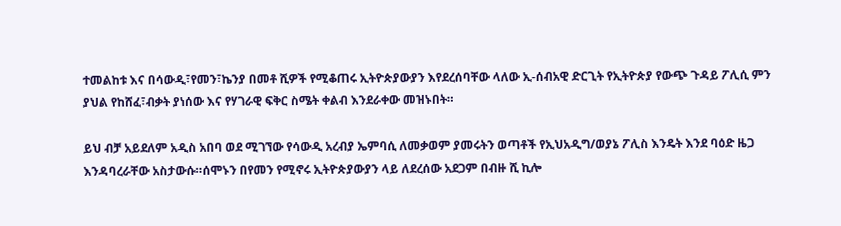ተመልከቱ እና በሳውዲ፣የመን፣ኬንያ በመቶ ሺዎች የሚቆጠሩ ኢትዮጵያውያን እየደረሰባቸው ላለው ኢ-ሰብአዊ ድርጊት የኢትዮጵያ የውጭ ጉዳይ ፖሊሲ ምን ያህል የከሸፈ፣ብቃት ያነሰው እና የሃገራዊ ፍቅር ስሜት ቀልብ እንደራቀው መዝኑበት።

ይህ ብቻ አይደለም አዲስ አበባ ወደ ሚገኘው የሳውዲ አረብያ ኤምባሲ ለመቃወም ያመሩትን ወጣቶች የኢህአዲግ/ወያኔ ፖሊስ እንዴት እንደ ባዕድ ዜጋ እንዳባረራቸው አስታውሱ።ሰሞኑን በየመን የሚኖሩ ኢትዮጵያውያን ላይ ለደረሰው አደጋም በብዙ ሺ ኪሎ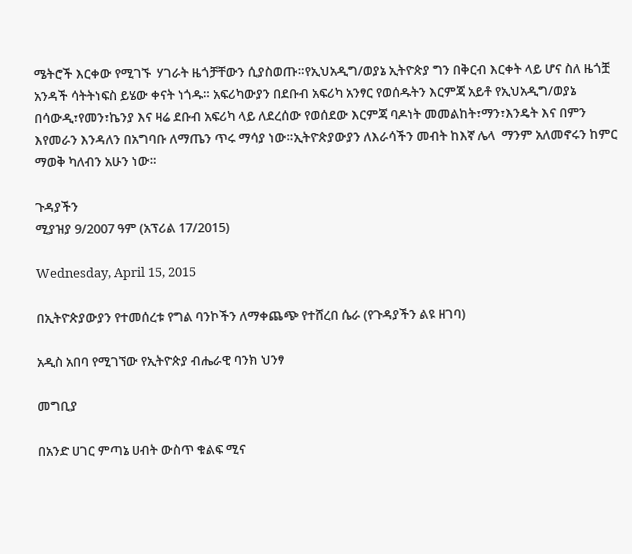ሜትሮች እርቀው የሚገኙ  ሃገራት ዜጎቻቸውን ሲያስወጡ።የኢህአዲግ/ወያኔ ኢትዮጵያ ግን በቅርብ እርቀት ላይ ሆና ስለ ዜጎቿ አንዳች ሳትትነፍስ ይሄው ቀናት ነጎዱ። አፍሪካውያን በደቡብ አፍሪካ አንፃር የወሰዱትን እርምጃ አይቶ የኢህአዲግ/ወያኔ  በሳውዲ፣የመን፣ኬንያ እና ዛሬ ደቡብ አፍሪካ ላይ ለደረሰው የወሰደው እርምጃ ባዶነት መመልከት፣ማን፣እንዴት እና በምን እየመራን እንዳለን በአግባቡ ለማጤን ጥሩ ማሳያ ነው።ኢትዮጵያውያን ለእራሳችን መብት ከእኛ ሌላ  ማንም አለመኖሩን ከምር ማወቅ ካለብን አሁን ነው።

ጉዳያችን
ሚያዝያ 9/2007 ዓም (አፕሪል 17/2015)

Wednesday, April 15, 2015

በኢትዮጵያውያን የተመሰረቱ የግል ባንኮችን ለማቀጨጭ የተሸረበ ሴራ (የጉዳያችን ልዩ ዘገባ)

አዲስ አበባ የሚገኘው የኢትዮጵያ ብሔራዊ ባንክ ህንፃ

መግቢያ

በአንድ ሀገር ምጣኔ ሀብት ውስጥ ቁልፍ ሚና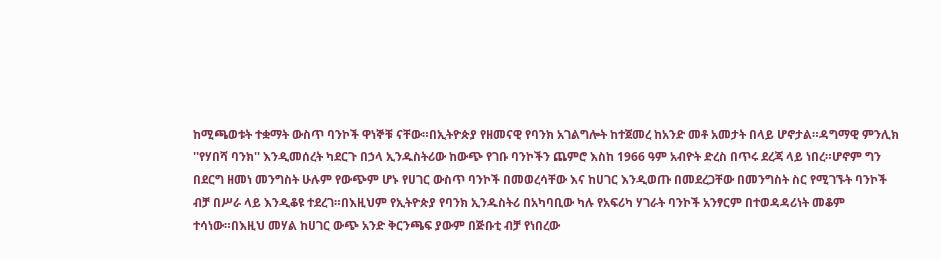ከሚጫወቱት ተቋማት ውስጥ ባንኮች ዋነኞቹ ናቸው።በኢትዮጵያ የዘመናዊ የባንክ አገልግሎት ከተጀመረ ከአንድ መቶ አመታት በላይ ሆኖታል።ዳግማዊ ምንሊክ ''የሃበሻ ባንክ'' እንዲመሰረት ካደርጉ በኃላ ኢንዱስትሪው ከውጭ የገቡ ባንኮችን ጨምሮ እስከ 1966 ዓም አብዮት ድረስ በጥሩ ደረጃ ላይ ነበረ።ሆኖም ግን በደርግ ዘመነ መንግስት ሁሉም የውጭም ሆኑ የሀገር ውስጥ ባንኮች በመወረሳቸው እና ከሀገር እንዲወጡ በመደረጋቸው በመንግስት ስር የሚገኙት ባንኮች ብቻ በሥራ ላይ እንዲቆዩ ተደረገ።በእዚህም የኢትዮጵያ የባንክ ኢንዱስትሪ በአካባቢው ካሉ የአፍሪካ ሃገራት ባንኮች አንፃርም በተወዳዳሪነት መቆም ተሳነው።በእዚህ መሃል ከሀገር ውጭ አንድ ቅርንጫፍ ያውም በጅቡቲ ብቻ የነበረው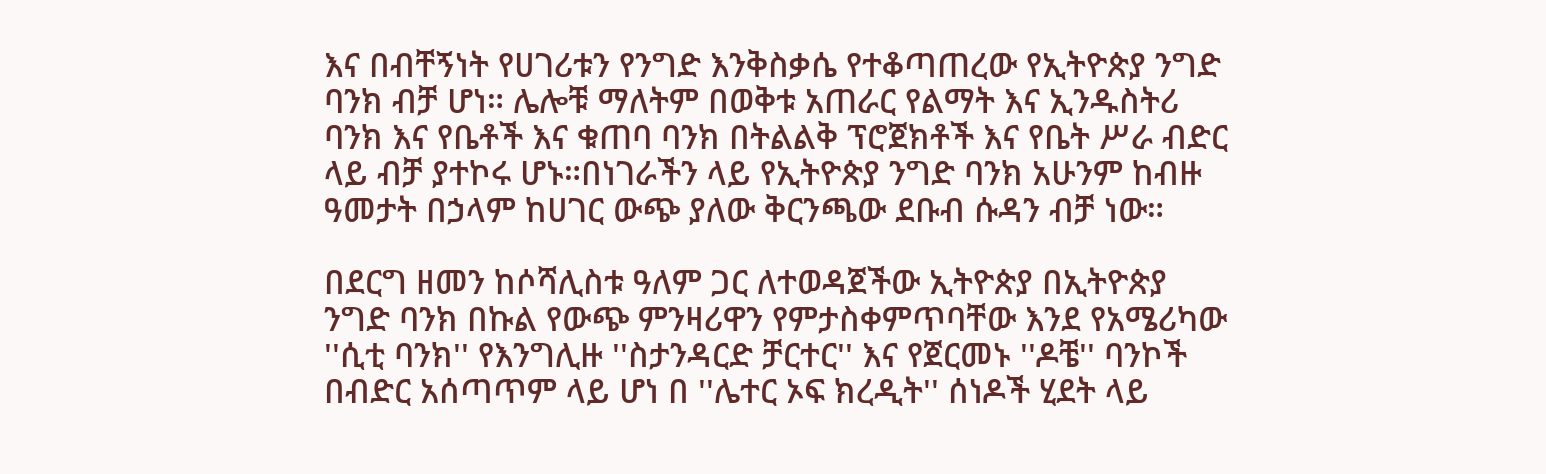እና በብቸኝነት የሀገሪቱን የንግድ እንቅስቃሴ የተቆጣጠረው የኢትዮጵያ ንግድ ባንክ ብቻ ሆነ። ሌሎቹ ማለትም በወቅቱ አጠራር የልማት እና ኢንዱስትሪ ባንክ እና የቤቶች እና ቁጠባ ባንክ በትልልቅ ፕሮጀክቶች እና የቤት ሥራ ብድር ላይ ብቻ ያተኮሩ ሆኑ።በነገራችን ላይ የኢትዮጵያ ንግድ ባንክ አሁንም ከብዙ ዓመታት በኃላም ከሀገር ውጭ ያለው ቅርንጫው ደቡብ ሱዳን ብቻ ነው።

በደርግ ዘመን ከሶሻሊስቱ ዓለም ጋር ለተወዳጀችው ኢትዮጵያ በኢትዮጵያ ንግድ ባንክ በኩል የውጭ ምንዛሪዋን የምታስቀምጥባቸው እንደ የአሜሪካው ''ሲቲ ባንክ'' የእንግሊዙ ''ስታንዳርድ ቻርተር'' እና የጀርመኑ ''ዶቼ'' ባንኮች በብድር አሰጣጥም ላይ ሆነ በ ''ሌተር ኦፍ ክረዲት'' ሰነዶች ሂደት ላይ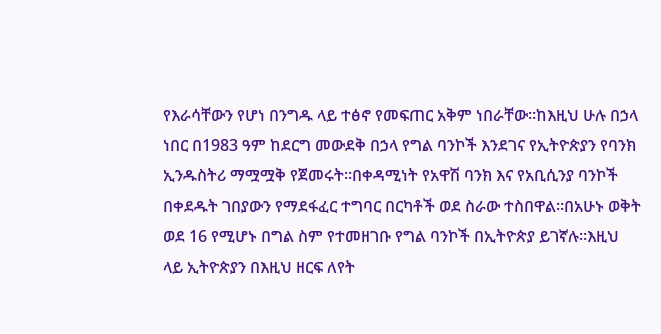የእራሳቸውን የሆነ በንግዱ ላይ ተፅኖ የመፍጠር አቅም ነበራቸው።ከእዚህ ሁሉ በኃላ ነበር በ1983 ዓም ከደርግ መውደቅ በኃላ የግል ባንኮች እንደገና የኢትዮጵያን የባንክ ኢንዱስትሪ ማሟሟቅ የጀመሩት።በቀዳሚነት የአዋሽ ባንክ እና የአቢሲንያ ባንኮች በቀደዱት ገበያውን የማደፋፈር ተግባር በርካቶች ወደ ስራው ተስበዋል።በአሁኑ ወቅት ወደ 16 የሚሆኑ በግል ስም የተመዘገቡ የግል ባንኮች በኢትዮጵያ ይገኛሉ።እዚህ ላይ ኢትዮጵያን በእዚህ ዘርፍ ለየት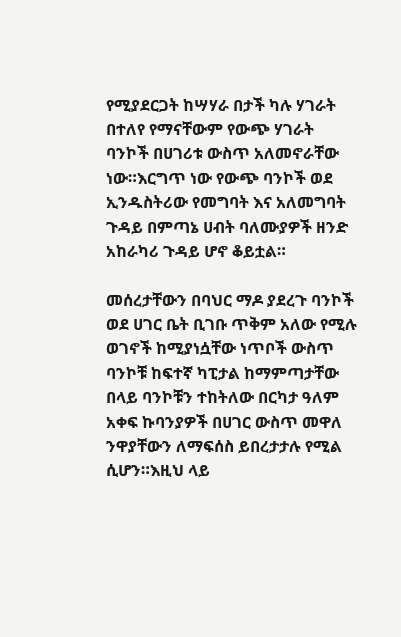የሚያደርጋት ከሣሃራ በታች ካሉ ሃገራት በተለየ የማናቸውም የውጭ ሃገራት ባንኮች በሀገሪቱ ውስጥ አለመኖራቸው ነው።እርግጥ ነው የውጭ ባንኮች ወደ ኢንዱስትሪው የመግባት እና አለመግባት ጉዳይ በምጣኔ ሀብት ባለሙያዎች ዘንድ አከራካሪ ጉዳይ ሆኖ ቆይቷል።

መሰረታቸውን በባህር ማዶ ያደረጉ ባንኮች ወደ ሀገር ቤት ቢገቡ ጥቅም አለው የሚሉ ወገኖች ከሚያነሷቸው ነጥቦች ውስጥ ባንኮቹ ከፍተኛ ካፒታል ከማምጣታቸው በላይ ባንኮቹን ተከትለው በርካታ ዓለም አቀፍ ኩባንያዎች በሀገር ውስጥ መዋለ ንዋያቸውን ለማፍሰስ ይበረታታሉ የሚል ሲሆን።እዚህ ላይ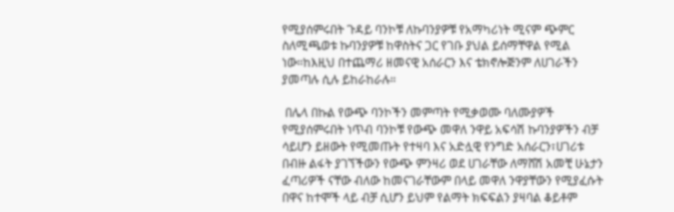የሚያሰምሩበት ጉዳይ ባንኮቹ ለኩባንያዎቹ የአማካሪነት ሚናም ጭምር ስለሚጫወቱ ኩባንያዎቹ ከዋስትና ጋር የገቡ ያህል ይሰማቸዋል የሚል ነው።ከእዚህ በተጨማሪ ዘመናዊ አሰራርን እና ቴክኖሎጅንም ለሀገራችን ያመጣሉ ሲሉ ይከራከራሉ።

 በሌላ በኩል የውጭ ባንኮችን መምጣት የሚቃወሙ ባለሙያዎች የሚያሰምሩበት ነጥብ ባንኮቹ የውጭ መዋለ ንዋይ አፍሳሽ ኩባንያዎችን ብቻ ሳይሆን ይዘውት የሚመጡት የተዛባ እና አድሏዊ የንግድ አሰራርን፣ሀገሪቱ በብዙ ልፋት ያገኘችውን የውጭ ምንዛሪ ወደ ሀገራቸው ለማሸሽ አመቺ ሁኔታን ፈጣሪዎች ናቸው ብለው ከመናገራቸውም በላይ መዋለ ንዋያቸውን የሚያፈሱት በዋና ከተሞች ላይ ብቻ ሲሆን ይህም የልማት ክፍፍልን ያዛባል ቆይቶም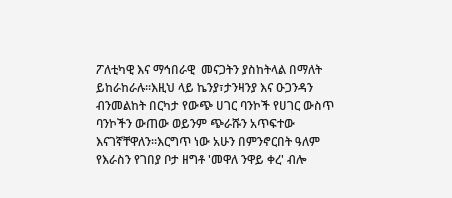ፖለቲካዊ እና ማኅበራዊ  መናጋትን ያስከትላል በማለት ይከራከራሉ።እዚህ ላይ ኬንያ፣ታንዛንያ እና ዑጋንዳን ብንመልከት በርካታ የውጭ ሀገር ባንኮች የሀገር ውስጥ ባንኮችን ውጠው ወይንም ጭራሹን አጥፍተው እናገኛቸዋለን።እርግጥ ነው አሁን በምንኖርበት ዓለም የእራስን የገበያ ቦታ ዘግቶ 'መዋለ ንዋይ ቀረ' ብሎ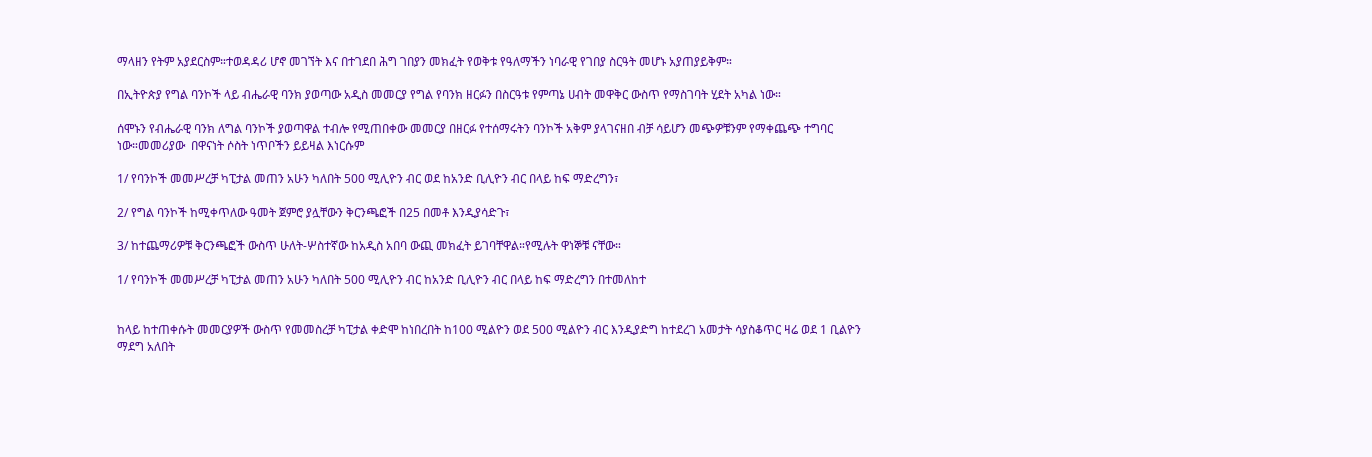ማላዘን የትም አያደርስም።ተወዳዳሪ ሆኖ መገኘት እና በተገደበ ሕግ ገበያን መክፈት የወቅቱ የዓለማችን ነባራዊ የገበያ ስርዓት መሆኑ አያጠያይቅም።

በኢትዮጵያ የግል ባንኮች ላይ ብሔራዊ ባንክ ያወጣው አዲስ መመርያ የግል የባንክ ዘርፉን በስርዓቱ የምጣኔ ሀብት መዋቅር ውስጥ የማስገባት ሂደት አካል ነው።

ሰሞኑን የብሔራዊ ባንክ ለግል ባንኮች ያወጣዋል ተብሎ የሚጠበቀው መመርያ በዘርፉ የተሰማሩትን ባንኮች አቅም ያላገናዘበ ብቻ ሳይሆን መጭዎቹንም የማቀጨጭ ተግባር ነው።መመሪያው  በዋናነት ሶስት ነጥቦችን ይይዛል እነርሱም

1/ የባንኮች መመሥረቻ ካፒታል መጠን አሁን ካለበት 500 ሚሊዮን ብር ወደ ከአንድ ቢሊዮን ብር በላይ ከፍ ማድረግን፣

2/ የግል ባንኮች ከሚቀጥለው ዓመት ጀምሮ ያሏቸውን ቅርንጫፎች በ25 በመቶ እንዲያሳድጉ፣

3/ ከተጨማሪዎቹ ቅርንጫፎች ውስጥ ሁለት-ሦስተኛው ከአዲስ አበባ ውጪ መክፈት ይገባቸዋል።የሚሉት ዋነኞቹ ናቸው።

1/ የባንኮች መመሥረቻ ካፒታል መጠን አሁን ካለበት 500 ሚሊዮን ብር ከአንድ ቢሊዮን ብር በላይ ከፍ ማድረግን በተመለከተ


ከላይ ከተጠቀሱት መመርያዎች ውስጥ የመመስረቻ ካፒታል ቀድሞ ከነበረበት ከ100 ሚልዮን ወደ 500 ሚልዮን ብር እንዲያድግ ከተደረገ አመታት ሳያስቆጥር ዛሬ ወደ 1 ቢልዮን ማደግ አለበት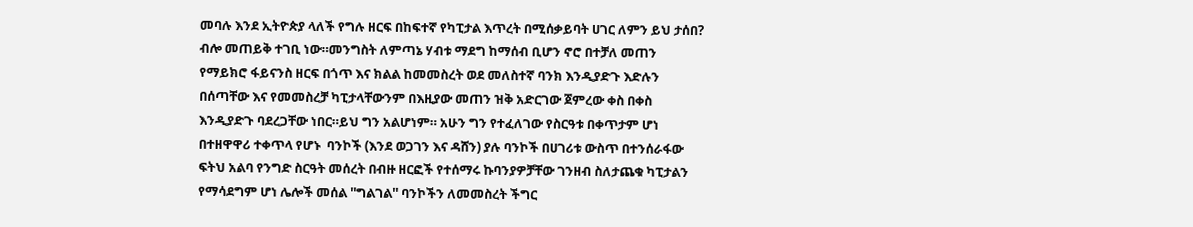መባሉ እንደ ኢትዮጵያ ላለች የግሉ ዘርፍ በከፍተኛ የካፒታል እጥረት በሚሰቃይባት ሀገር ለምን ይህ ታሰበ? ብሎ መጠይቅ ተገቢ ነው።መንግስት ለምጣኔ ሃብቱ ማደግ ከማሰብ ቢሆን ኖሮ በተቻለ መጠን የማይክሮ ፋይናንስ ዘርፍ በጎጥ እና ክልል ከመመስረት ወደ መለስተኛ ባንክ እንዲያድጉ እድሉን በሰጣቸው እና የመመስረቻ ካፒታላቸውንም በእዚያው መጠን ዝቅ አድርገው ጀምረው ቀስ በቀስ እንዲያድጉ ባደረጋቸው ነበር።ይህ ግን አልሆነም። አሁን ግን የተፈለገው የስርዓቱ በቀጥታም ሆነ በተዘዋዋሪ ተቀጥላ የሆኑ  ባንኮች (እንደ ወጋገን እና ዳሸን) ያሉ ባንኮች በሀገሪቱ ውስጥ በተንሰራፋው ፍትህ አልባ የንግድ ስርዓት መሰረት በብዙ ዘርፎች የተሰማሩ ኩባንያዎቻቸው ገንዘብ ስለታጨቁ ካፒታልን የማሳደግም ሆነ ሌሎች መሰል ''ግልገል'' ባንኮችን ለመመስረት ችግር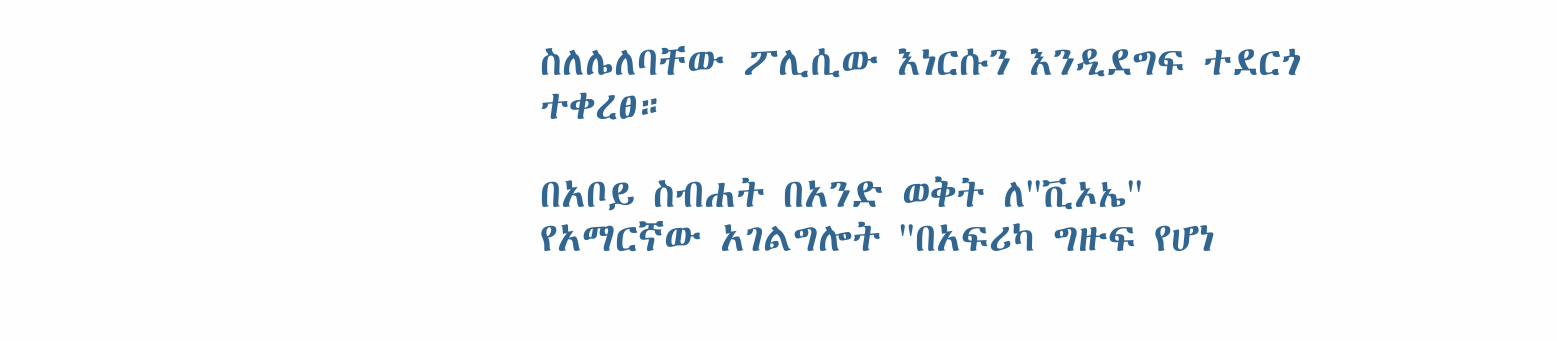ስለሌለባቸው ፖሊሲው እነርሱን እንዲደግፍ ተደርጎ ተቀረፀ።

በአቦይ ስብሐት በአንድ ወቅት ለ''ቪኦኤ'' የአማርኛው አገልግሎት ''በአፍሪካ ግዙፍ የሆነ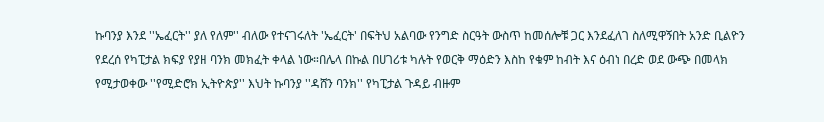ኩባንያ እንደ ''ኤፈርት'' ያለ የለም'' ብለው የተናገሩለት 'ኤፈርት' በፍትህ አልባው የንግድ ስርዓት ውስጥ ከመሰሎቹ ጋር እንደፈለገ ስለሚዋኝበት አንድ ቢልዮን የደረሰ የካፒታል ክፍያ የያዘ ባንክ መክፈት ቀላል ነው።በሌላ በኩል በሀገሪቱ ካሉት የወርቅ ማዕድን እስከ የቁም ከብት እና ዕብነ በረድ ወደ ውጭ በመላክ የሚታወቀው ''የሚድሮክ ኢትዮጵያ'' እህት ኩባንያ ''ዳሸን ባንክ'' የካፒታል ጉዳይ ብዙም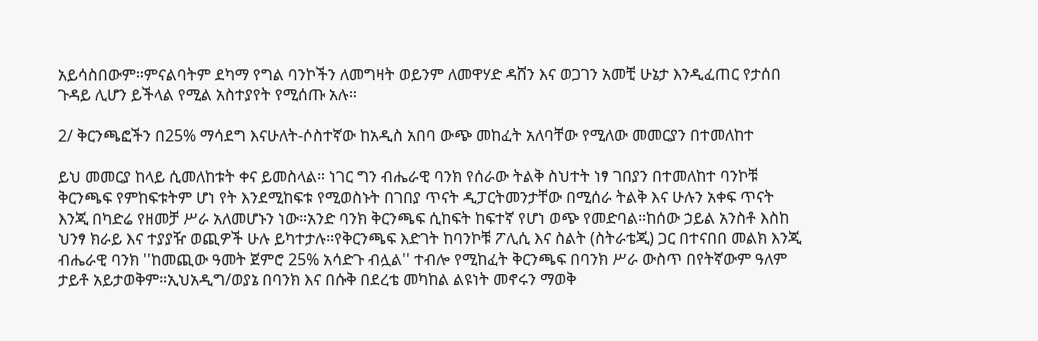አይሳስበውም።ምናልባትም ደካማ የግል ባንኮችን ለመግዛት ወይንም ለመዋሃድ ዳሸን እና ወጋገን አመቺ ሁኔታ እንዲፈጠር የታሰበ ጉዳይ ሊሆን ይችላል የሚል አስተያየት የሚሰጡ አሉ።

2/ ቅርንጫፎችን በ25% ማሳደግ እናሁለት-ሶስተኛው ከአዲስ አበባ ውጭ መከፈት አለባቸው የሚለው መመርያን በተመለከተ

ይህ መመርያ ከላይ ሲመለከቱት ቀና ይመስላል። ነገር ግን ብሔራዊ ባንክ የሰራው ትልቅ ስህተት ነፃ ገበያን በተመለከተ ባንኮቹ ቅርንጫፍ የምከፍቱትም ሆነ የት እንደሚከፍቱ የሚወስኑት በገበያ ጥናት ዲፓርትመንታቸው በሚሰራ ትልቅ እና ሁሉን አቀፍ ጥናት እንጂ በካድሬ የዘመቻ ሥራ አለመሆኑን ነው።አንድ ባንክ ቅርንጫፍ ሲከፍት ከፍተኛ የሆነ ወጭ የመድባል።ከሰው ኃይል አንስቶ እስከ ህንፃ ክራይ እና ተያያዥ ወጪዎች ሁሉ ይካተታሉ።የቅርንጫፍ እድገት ከባንኮቹ ፖሊሲ እና ስልት (ስትራቴጂ) ጋር በተናበበ መልክ እንጂ ብሔራዊ ባንክ ''ከመጪው ዓመት ጀምሮ 25% አሳድጉ ብሏል'' ተብሎ የሚከፈት ቅርንጫፍ በባንክ ሥራ ውስጥ በየትኛውም ዓለም ታይቶ አይታወቅም።ኢህአዲግ/ወያኔ በባንክ እና በሱቅ በደረቴ መካከል ልዩነት መኖሩን ማወቅ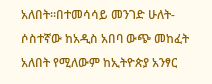አለበት።በተመሳሳይ መንገድ ሁለት-ሶስተኛው ከአዲስ አበባ ውጭ መከፈት አለበት የሚለውም ከኢትዮጵያ አንፃር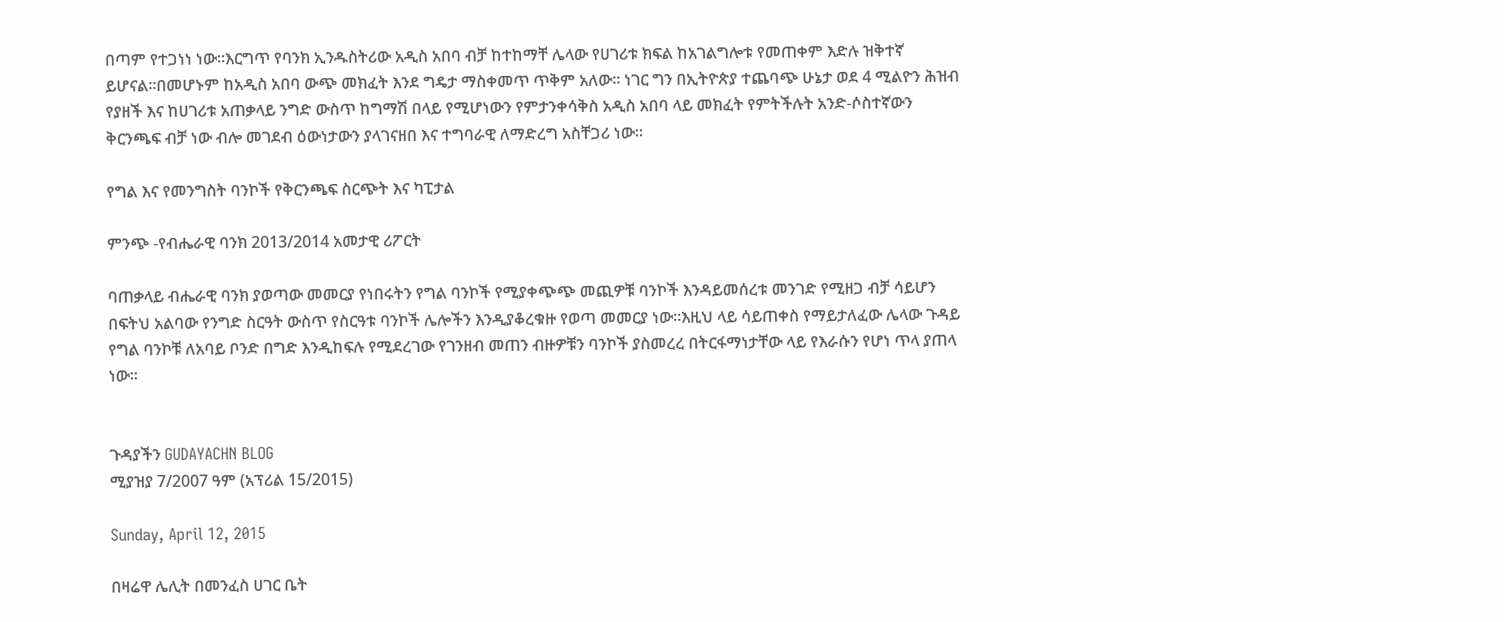በጣም የተጋነነ ነው።እርግጥ የባንክ ኢንዱስትሪው አዲስ አበባ ብቻ ከተከማቸ ሌላው የሀገሪቱ ክፍል ከአገልግሎቱ የመጠቀም እድሉ ዝቅተኛ ይሆናል።በመሆኑም ከአዲስ አበባ ውጭ መክፈት እንደ ግዴታ ማስቀመጥ ጥቅም አለው። ነገር ግን በኢትዮጵያ ተጨባጭ ሁኔታ ወደ 4 ሚልዮን ሕዝብ የያዘች እና ከሀገሪቱ አጠቃላይ ንግድ ውስጥ ከግማሽ በላይ የሚሆነውን የምታንቀሳቅስ አዲስ አበባ ላይ መክፈት የምትችሉት አንድ-ሶስተኛውን ቅርንጫፍ ብቻ ነው ብሎ መገደብ ዕውነታውን ያላገናዘበ እና ተግባራዊ ለማድረግ አስቸጋሪ ነው።

የግል እና የመንግስት ባንኮች የቅርንጫፍ ስርጭት እና ካፒታል

ምንጭ -የብሔራዊ ባንክ 2013/2014 አመታዊ ሪፖርት

ባጠቃላይ ብሔራዊ ባንክ ያወጣው መመርያ የነበሩትን የግል ባንኮች የሚያቀጭጭ መጪዎቹ ባንኮች እንዳይመሰረቱ መንገድ የሚዘጋ ብቻ ሳይሆን በፍትህ አልባው የንግድ ስርዓት ውስጥ የስርዓቱ ባንኮች ሌሎችን እንዲያቆረቁዙ የወጣ መመርያ ነው።እዚህ ላይ ሳይጠቀስ የማይታለፈው ሌላው ጉዳይ የግል ባንኮቹ ለአባይ ቦንድ በግድ እንዲከፍሉ የሚደረገው የገንዘብ መጠን ብዙዎቹን ባንኮች ያስመረረ በትርፋማነታቸው ላይ የእራሱን የሆነ ጥላ ያጠላ ነው።


ጉዳያችን GUDAYACHN BLOG
ሚያዝያ 7/2007 ዓም (አፕሪል 15/2015)

Sunday, April 12, 2015

በዛሬዋ ሌሊት በመንፈስ ሀገር ቤት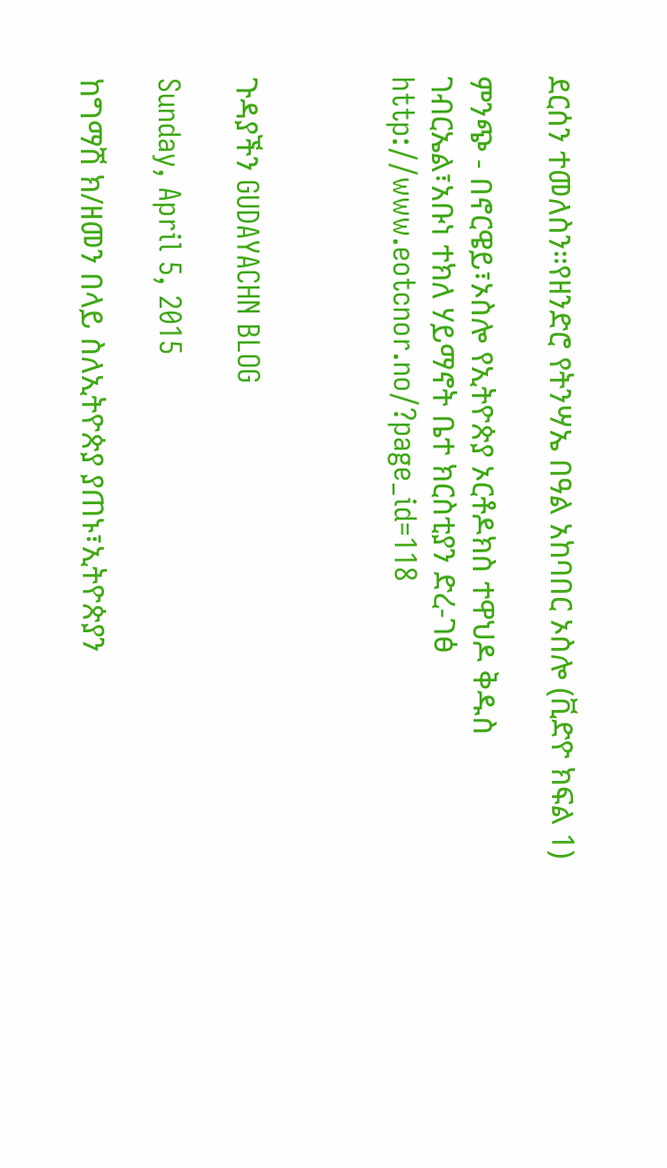ደርሰን ተመለስን።የዘንድሮ የትንሣኤ በዓል አከባበር ኦስሎ (ቪድዮ ክፍል 1)

ምንጭ - በኖርዌይ፣ኦስሎ የኢትዮጵያ ኦርቶዶክስ ተዋህዶ ቅዱስ ገብርኤል፣አቡነ ተክለ ሃይማኖት ቤተ ክርስቲያን ድረ-ገፅ http://www.eotcnor.no/?page_id=118



ጉዳያችን GUDAYACHN BLOG

Sunday, April 5, 2015

ከግማሽ ክ/ዘመን በላይ ስለኢትዮጵያ ያጠኑ፣ኢትዮጵያን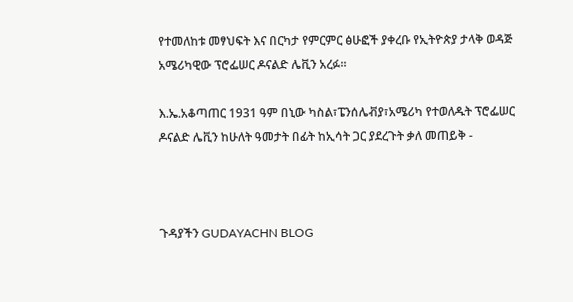የተመለከቱ መፃህፍት እና በርካታ የምርምር ፅሁፎች ያቀረቡ የኢትዮጵያ ታላቅ ወዳጅ አሜሪካዊው ፕሮፌሠር ዶናልድ ሌቪን አረፉ።

እ.ኤ.አቆጣጠር 1931 ዓም በኒው ካስል፣ፔንሰሌቭያ፣አሜሪካ የተወለዱት ፕሮፌሠር ዶናልድ ሌቪን ከሁለት ዓመታት በፊት ከኢሳት ጋር ያደረጉት ቃለ መጠይቅ -



ጉዳያችን GUDAYACHN BLOG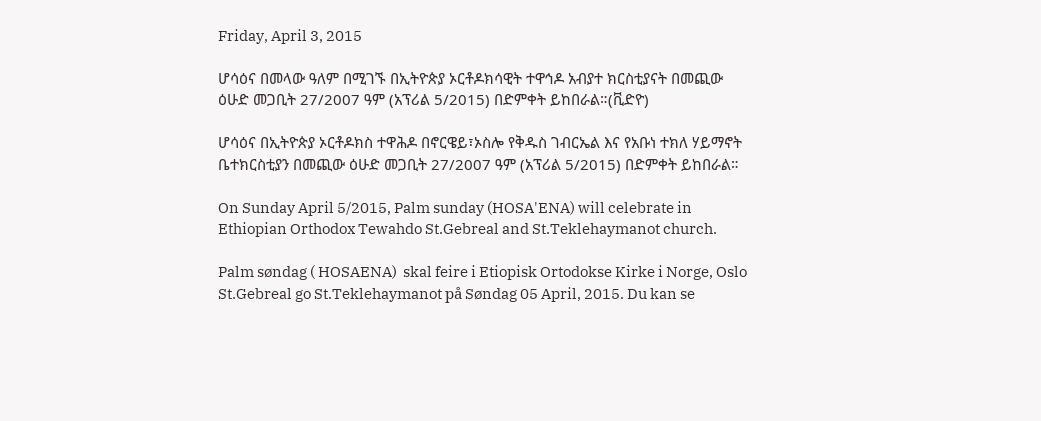Friday, April 3, 2015

ሆሳዕና በመላው ዓለም በሚገኙ በኢትዮጵያ ኦርቶዶክሳዊት ተዋኅዶ አብያተ ክርስቲያናት በመጪው ዕሁድ መጋቢት 27/2007 ዓም (አፕሪል 5/2015) በድምቀት ይከበራል።(ቪድዮ)

ሆሳዕና በኢትዮጵያ ኦርቶዶክስ ተዋሕዶ በኖርዌይ፣ኦስሎ የቅዱስ ገብርኤል እና የአቡነ ተክለ ሃይማኖት ቤተክርስቲያን በመጪው ዕሁድ መጋቢት 27/2007 ዓም (አፕሪል 5/2015) በድምቀት ይከበራል።

On Sunday April 5/2015, Palm sunday (HOSA'ENA) will celebrate in Ethiopian Orthodox Tewahdo St.Gebreal and St.Teklehaymanot church.

Palm søndag ( HOSAENA)  skal feire i Etiopisk Ortodokse Kirke i Norge, Oslo St.Gebreal go St.Teklehaymanot på Søndag 05 April, 2015. Du kan se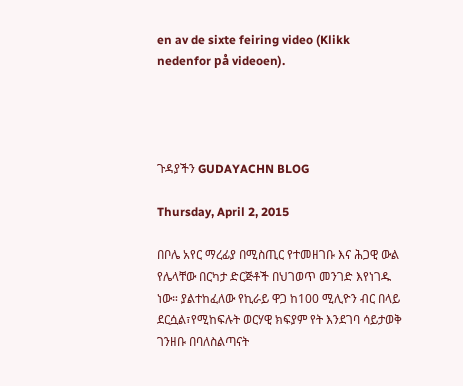en av de sixte feiring video (Klikk nedenfor på videoen).




ጉዳያችን GUDAYACHN BLOG

Thursday, April 2, 2015

በቦሌ አየር ማረፊያ በሚስጢር የተመዘገቡ እና ሕጋዊ ውል የሌላቸው በርካታ ድርጅቶች በህገወጥ መንገድ እየነገዱ ነው። ያልተከፈለው የኪራይ ዋጋ ከ100 ሚሊዮን ብር በላይ ደርሷል፣የሚከፍሉት ወርሃዊ ክፍያም የት እንደገባ ሳይታወቅ ገንዘቡ በባለስልጣናት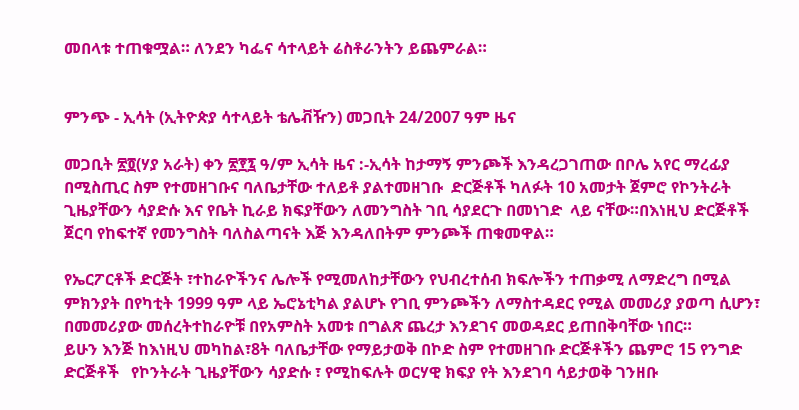መበላቱ ተጠቁሟል። ለንደን ካፌና ሳተላይት ሬስቶራንትን ይጨምራል።


ምንጭ - ኢሳት (ኢትዮጵያ ሳተላይት ቴሌቭዥን) መጋቢት 24/2007 ዓም ዜና

መጋቢት ፳፬(ሃያ አራት) ቀን ፳፻፯ ዓ/ም ኢሳት ዜና :-ኢሳት ከታማኝ ምንጮች እንዳረጋገጠው በቦሌ አየር ማረፊያ  በሚስጢር ስም የተመዘገቡና ባለቤታቸው ተለይቶ ያልተመዘገቡ  ድርጅቶች ካለፉት 10 አመታት ጀምሮ የኮንትራት ጊዜያቸውን ሳያድሱ እና የቤት ኪራይ ክፍያቸውን ለመንግስት ገቢ ሳያደርጉ በመነገድ  ላይ ናቸው።በእነዚህ ድርጅቶች ጀርባ የከፍተኛ የመንግስት ባለስልጣናት እጅ እንዳለበትም ምንጮች ጠቁመዋል።

የኤርፖርቶች ድርጅት ፣ተከራዮችንና ሌሎች የሚመለከታቸውን የህብረተሰብ ክፍሎችን ተጠቃሚ ለማድረግ በሚል ምክንያት በየካቲት 1999 ዓም ላይ ኤሮኔቲካል ያልሆኑ የገቢ ምንጮችን ለማስተዳደር የሚል መመሪያ ያወጣ ሲሆን፣ በመመሪያው መሰረትተከራዮቹ በየአምስት አመቱ በግልጽ ጨረታ እንደገና መወዳደር ይጠበቅባቸው ነበር።
ይሁን እንጅ ከእነዚህ መካከል፣8ት ባለቤታቸው የማይታወቅ በኮድ ስም የተመዘገቡ ድርጅቶችን ጨምሮ 15 የንግድ ድርጅቶች   የኮንትራት ጊዜያቸውን ሳያድሱ ፣ የሚከፍሉት ወርሃዊ ክፍያ የት እንደገባ ሳይታወቅ ገንዘቡ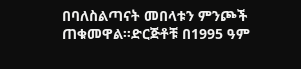በባለስልጣናት መበላቱን ምንጮች ጠቁመዋል።ድርጅቶቹ በ1995 ዓም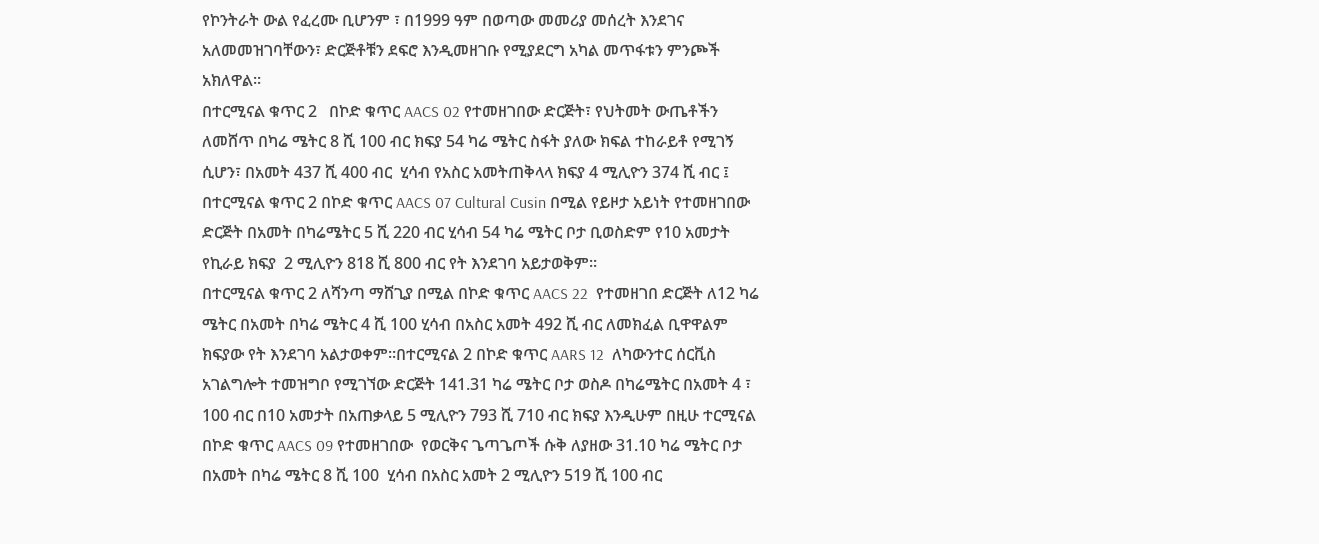የኮንትራት ውል የፈረሙ ቢሆንም ፣ በ1999 ዓም በወጣው መመሪያ መሰረት እንደገና አለመመዝገባቸውን፣ ድርጅቶቹን ደፍሮ እንዲመዘገቡ የሚያደርግ አካል መጥፋቱን ምንጮች አክለዋል።
በተርሚናል ቁጥር 2   በኮድ ቁጥር AACS 02 የተመዘገበው ድርጅት፣ የህትመት ውጤቶችን ለመሸጥ በካሬ ሜትር 8 ሺ 100 ብር ክፍያ 54 ካሬ ሜትር ስፋት ያለው ክፍል ተከራይቶ የሚገኝ ሲሆን፣ በአመት 437 ሺ 400 ብር  ሂሳብ የአስር አመትጠቅላላ ክፍያ 4 ሚሊዮን 374 ሺ ብር ፤ በተርሚናል ቁጥር 2 በኮድ ቁጥር AACS 07 Cultural Cusin በሚል የይዞታ አይነት የተመዘገበው ድርጅት በአመት በካሬሜትር 5 ሺ 220 ብር ሂሳብ 54 ካሬ ሜትር ቦታ ቢወስድም የ10 አመታት የኪራይ ክፍያ  2 ሚሊዮን 818 ሺ 800 ብር የት እንደገባ አይታወቅም።
በተርሚናል ቁጥር 2 ለሻንጣ ማሸጊያ በሚል በኮድ ቁጥር AACS 22  የተመዘገበ ድርጅት ለ12 ካሬ ሜትር በአመት በካሬ ሜትር 4 ሺ 100 ሂሳብ በአስር አመት 492 ሺ ብር ለመክፈል ቢዋዋልም ክፍያው የት እንደገባ አልታወቀም።በተርሚናል 2 በኮድ ቁጥር AARS 12  ለካውንተር ሰርቪስ አገልግሎት ተመዝግቦ የሚገኘው ድርጅት 141.31 ካሬ ሜትር ቦታ ወስዶ በካሬሜትር በአመት 4 ፣ 100 ብር በ10 አመታት በአጠቃላይ 5 ሚሊዮን 793 ሺ 710 ብር ክፍያ እንዲሁም በዚሁ ተርሚናል በኮድ ቁጥር AACS 09 የተመዘገበው  የወርቅና ጌጣጌጦች ሱቅ ለያዘው 31.10 ካሬ ሜትር ቦታ በአመት በካሬ ሜትር 8 ሺ 100  ሂሳብ በአስር አመት 2 ሚሊዮን 519 ሺ 100 ብር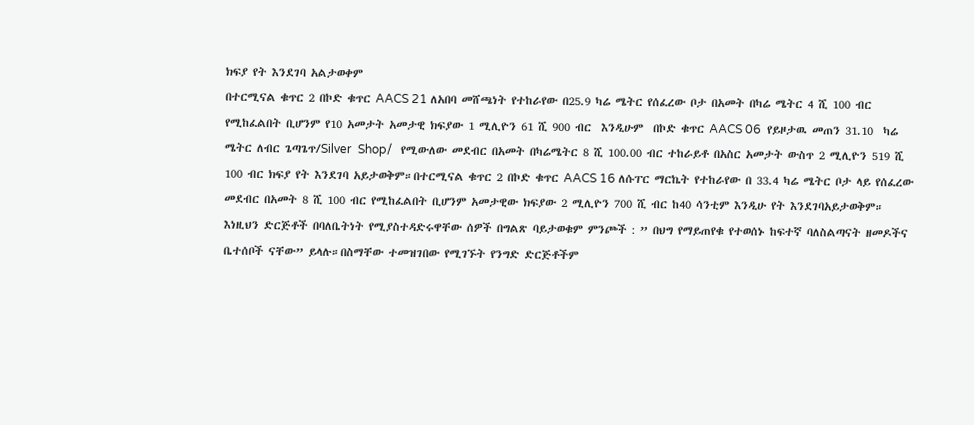ክፍያ የት እንደገባ አልታወቀም
በተርሚናል ቁጥር 2 በኮድ ቁጥር AACS 21 ለአበባ መሸጫነት የተከራየው በ25.9 ካሬ ሜትር የሰፈረው ቦታ በአመት በካሬ ሜትር 4 ሺ 100 ብር የሚከፈልበት ቢሆንም የ10 አመታት አመታዊ ክፍያው 1 ሚሊዮን 61 ሺ 900 ብር  እንዲሁም  በኮድ ቁጥር AACS 06  የይዞታዉ መጠን 31.10  ካሬ ሜትር ለብር ጌጣጌጥ/Silver  Shop/   የሚውለው መደብር በአመት በካሬሜትር 8 ሺ 100.00 ብር ተከራይቶ በአስር አመታት ውስጥ 2 ሚሊዮን 519 ሺ 100 ብር ክፍያ የት እንደገባ አይታወቅም።በተርሚናል ቁጥር 2 በኮድ ቁጥር AACS 16 ለሱፐር ማርኬት የተከራየው በ 33.4 ካሬ ሜትር ቦታ ላይ የሰፈረው መደብር በአመት 8 ሺ 100 ብር የሚከፈልበት ቢሆንም አመታዊው ክፍያው 2 ሚሊዮን 700 ሺ ብር ከ40 ሳንቲም እንዲሁ የት እንደገባአይታወቅም።
እነዚህን ድርጅቶች በባለቤትነት የሚያስተዳድሩዋቸው ሰዎች በግልጽ ባይታወቁም ምንጮች : ” በህግ የማይጠየቁ የተወሰኑ ከፍተኛ ባለስልጣናት ዘመዶችና ቤተሰቦች ናቸው” ይላሉ።በስማቸው ተመዝገበው የሚገኙት የንግድ ድርጅቶችም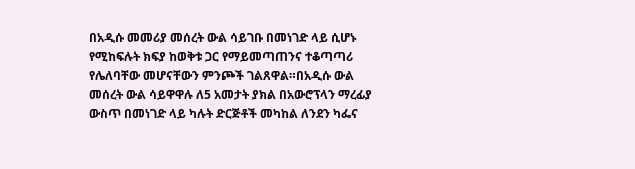በአዲሱ መመሪያ መሰረት ውል ሳይገቡ በመነገድ ላይ ሲሆኑ  የሚከፍሉት ክፍያ ከወቅቱ ጋር የማይመጣጠንና ተቆጣጣሪ የሌለባቸው መሆናቸውን ምንጮች ገልጸዋል።በአዲሱ ውል መሰረት ውል ሳይዋዋሉ ለ5 አመታት ያክል በአውሮፕላን ማረፊያ ውስጥ በመነገድ ላይ ካሉት ድርጅቶች መካከል ለንደን ካፌና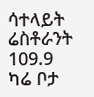ሳተላይት ሬስቶራንት 109.9 ካሬ ቦታ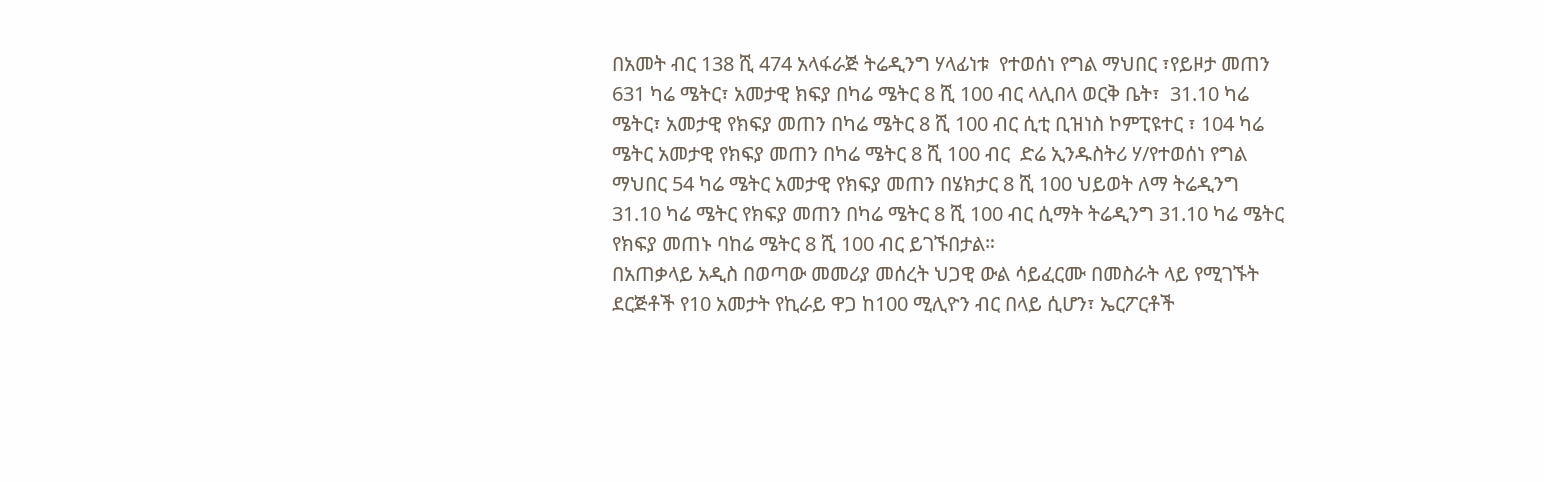በአመት ብር 138 ሺ 474 አላፋራጅ ትሬዲንግ ሃላፊነቱ  የተወሰነ የግል ማህበር ፣የይዞታ መጠን 631 ካሬ ሜትር፣ አመታዊ ክፍያ በካሬ ሜትር 8 ሺ 100 ብር ላሊበላ ወርቅ ቤት፣  31.10 ካሬ ሜትር፣ አመታዊ የክፍያ መጠን በካሬ ሜትር 8 ሺ 100 ብር ሲቲ ቢዝነስ ኮምፒዩተር ፣ 104 ካሬ ሜትር አመታዊ የክፍያ መጠን በካሬ ሜትር 8 ሺ 100 ብር  ድሬ ኢንዱስትሪ ሃ/የተወሰነ የግል ማህበር 54 ካሬ ሜትር አመታዊ የክፍያ መጠን በሄክታር 8 ሺ 100 ህይወት ለማ ትሬዲንግ 31.10 ካሬ ሜትር የክፍያ መጠን በካሬ ሜትር 8 ሺ 100 ብር ሲማት ትሬዲንግ 31.10 ካሬ ሜትር የክፍያ መጠኑ ባከሬ ሜትር 8 ሺ 100 ብር ይገኙበታል።
በአጠቃላይ አዲስ በወጣው መመሪያ መሰረት ህጋዊ ውል ሳይፈርሙ በመስራት ላይ የሚገኙት ደርጅቶች የ10 አመታት የኪራይ ዋጋ ከ100 ሚሊዮን ብር በላይ ሲሆን፣ ኤርፖርቶች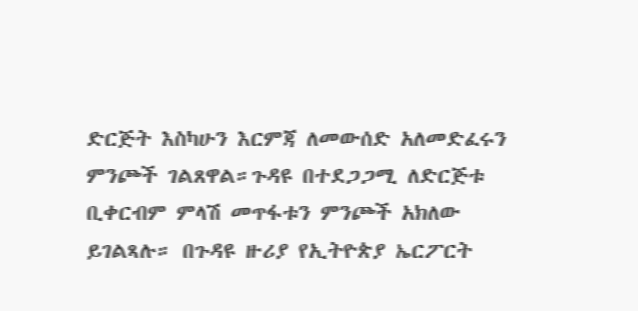ድርጅት እስካሁን እርምጃ ለመውሰድ አለመድፈሩን ምንጮች ገልጸዋል።ጉዳዩ በተደጋጋሚ ለድርጅቱ ቢቀርብም ምላሽ መጥፋቱን ምንጮች አክለው ይገልጻሉ። በጉዳዩ ዙሪያ የኢትዮጵያ ኤርፖርት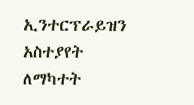ኢንተርፕራይዝን አስተያየት ለማካተት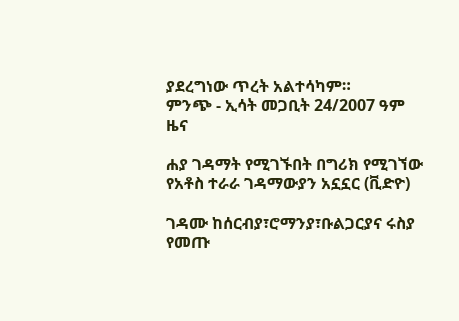ያደረግነው ጥረት አልተሳካም።
ምንጭ - ኢሳት መጋቢት 24/2007 ዓም ዜና

ሐያ ገዳማት የሚገኙበት በግሪክ የሚገኘው የአቶስ ተራራ ገዳማውያን አኗኗር (ቪድዮ)

ገዳሙ ከሰርብያ፣ሮማንያ፣ቡልጋርያና ሩስያ የመጡ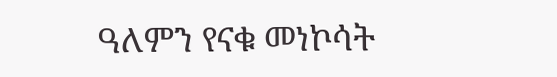ዓለምን የናቁ መነኮሳት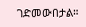ገድመውበታል።